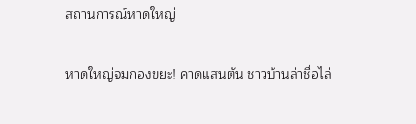สถานการณ์หาดใหญ่

หาดใหญ่จมกองขยะ! คาดแสนตัน ชาวบ้านล่าชื่อไล่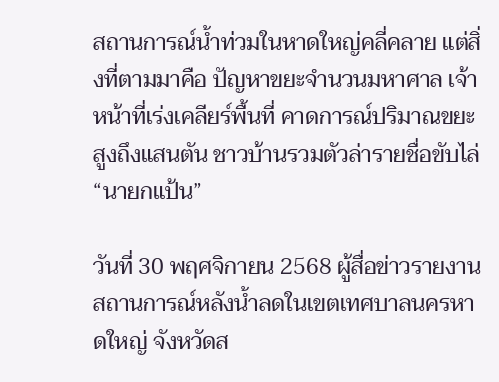สถานการณ์น้ำท่วมในหาดใหญ่คลี่คลาย แต่สิ่งที่ตามมาคือ ปัญหาขยะจำนวนมหาศาล เจ้าหน้าที่เร่งเคลียร์พื้นที่ คาดการณ์ปริมาณขยะสูงถึงแสนตัน ชาวบ้านรวมตัวล่ารายชื่อขับไล่ “นายกแป้น”

วันที่ 30 พฤศจิกายน 2568 ผู้สื่อข่าวรายงานสถานการณ์หลังน้ำลดในเขตเทศบาลนครหาดใหญ่ จังหวัดส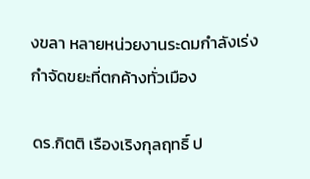งขลา หลายหน่วยงานระดมกำลังเร่งกำจัดขยะที่ตกค้างทั่วเมือง

ดร.กิตติ เรืองเริงกุลฤทธิ์ ป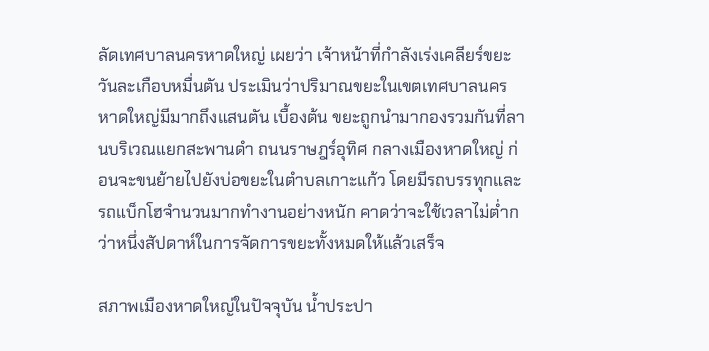ลัดเทศบาลนครหาดใหญ่ เผยว่า เจ้าหน้าที่กำลังเร่งเคลียร์ขยะวันละเกือบหมื่นตัน ประเมินว่าปริมาณขยะในเขตเทศบาลนครหาดใหญ่มีมากถึงแสนตัน เบื้องต้น ขยะถูกนำมากองรวมกันที่ลานบริเวณแยกสะพานดำ ถนนราษฎร์อุทิศ กลางเมืองหาดใหญ่ ก่อนจะขนย้ายไปยังบ่อขยะในตำบลเกาะแก้ว โดยมีรถบรรทุกและรถแบ็กโฮจำนวนมากทำงานอย่างหนัก คาดว่าจะใช้เวลาไม่ต่ำกว่าหนึ่งสัปดาห์ในการจัดการขยะทั้งหมดให้แล้วเสร็จ

สภาพเมืองหาดใหญ่ในปัจจุบัน น้ำประปา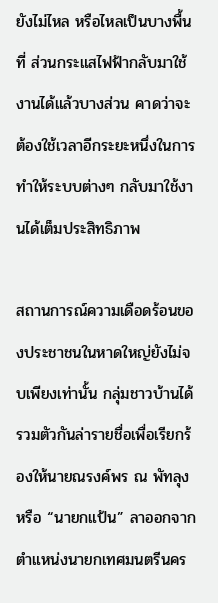ยังไม่ไหล หรือไหลเป็นบางพื้นที่ ส่วนกระแสไฟฟ้ากลับมาใช้งานได้แล้วบางส่วน คาดว่าจะต้องใช้เวลาอีกระยะหนึ่งในการทำให้ระบบต่างๆ กลับมาใช้งานได้เต็มประสิทธิภาพ

สถานการณ์ความเดือดร้อนของประชาชนในหาดใหญ่ยังไม่จบเพียงเท่านั้น กลุ่มชาวบ้านได้รวมตัวกันล่ารายชื่อเพื่อเรียกร้องให้นายณรงค์พร ณ พัทลุง หรือ “นายกแป้น” ลาออกจากตำแหน่งนายกเทศมนตรีนคร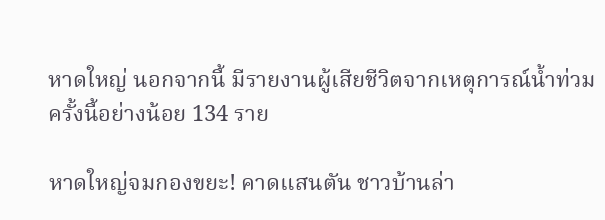หาดใหญ่ นอกจากนี้ มีรายงานผู้เสียชีวิตจากเหตุการณ์น้ำท่วมครั้งนี้อย่างน้อย 134 ราย

หาดใหญ่จมกองขยะ! คาดแสนตัน ชาวบ้านล่า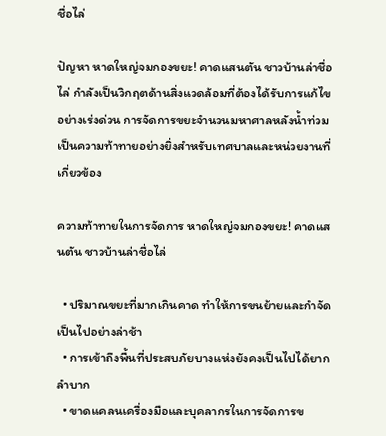ชื่อไล่

ปัญหา หาดใหญ่จมกองขยะ! คาดแสนตัน ชาวบ้านล่าชื่อไล่ กำลังเป็นวิกฤตด้านสิ่งแวดล้อมที่ต้องได้รับการแก้ไขอย่างเร่งด่วน การจัดการขยะจำนวนมหาศาลหลังน้ำท่วมเป็นความท้าทายอย่างยิ่งสำหรับเทศบาลและหน่วยงานที่เกี่ยวข้อง

ความท้าทายในการจัดการ หาดใหญ่จมกองขยะ! คาดแสนตัน ชาวบ้านล่าชื่อไล่

  • ปริมาณขยะที่มากเกินคาด ทำให้การขนย้ายและกำจัดเป็นไปอย่างล่าช้า
  • การเข้าถึงพื้นที่ประสบภัยบางแห่งยังคงเป็นไปได้ยากลำบาก
  • ขาดแคลนเครื่องมือและบุคลากรในการจัดการข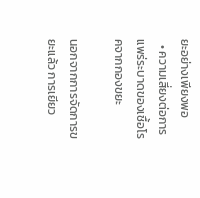ยะอย่างเพียงพอ
  • ความเสี่ยงต่อการแพร่ระบาดของเชื้อโรคจากกองขยะ

นอกจากการจัดการขยะแล้ว การเยียว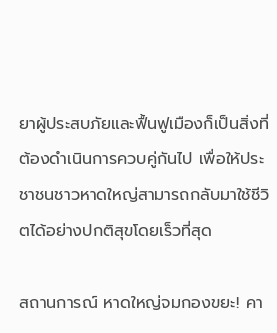ยาผู้ประสบภัยและฟื้นฟูเมืองก็เป็นสิ่งที่ต้องดำเนินการควบคู่กันไป เพื่อให้ประชาชนชาวหาดใหญ่สามารถกลับมาใช้ชีวิตได้อย่างปกติสุขโดยเร็วที่สุด

สถานการณ์ หาดใหญ่จมกองขยะ! คา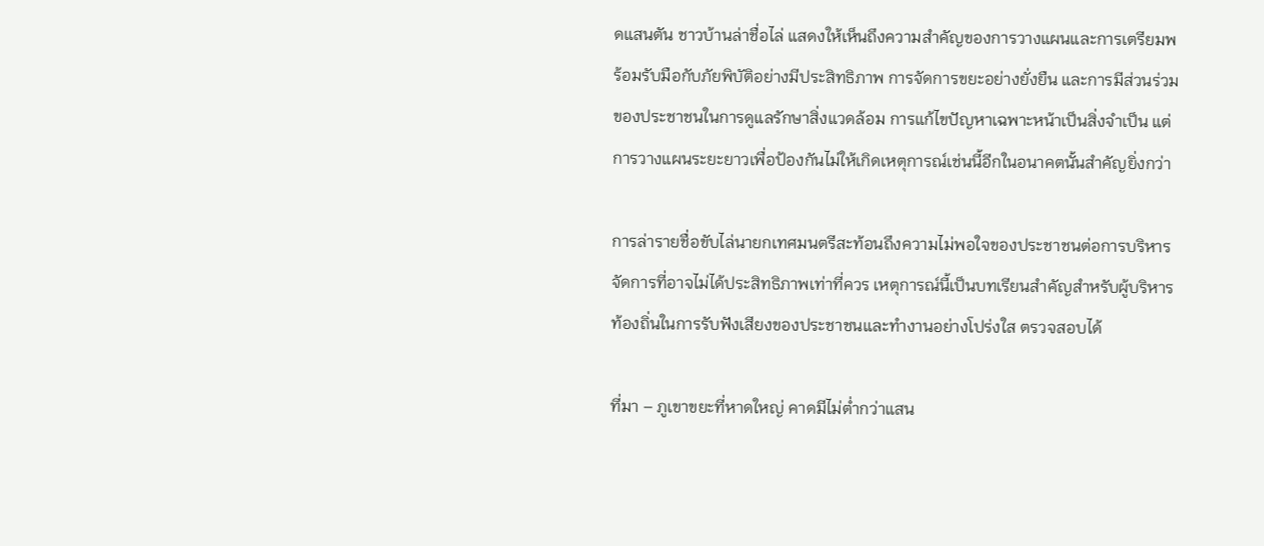ดแสนตัน ชาวบ้านล่าชื่อไล่ แสดงให้เห็นถึงความสำคัญของการวางแผนและการเตรียมพร้อมรับมือกับภัยพิบัติอย่างมีประสิทธิภาพ การจัดการขยะอย่างยั่งยืน และการมีส่วนร่วมของประชาชนในการดูแลรักษาสิ่งแวดล้อม การแก้ไขปัญหาเฉพาะหน้าเป็นสิ่งจำเป็น แต่การวางแผนระยะยาวเพื่อป้องกันไม่ให้เกิดเหตุการณ์เช่นนี้อีกในอนาคตนั้นสำคัญยิ่งกว่า

การล่ารายชื่อขับไล่นายกเทศมนตรีสะท้อนถึงความไม่พอใจของประชาชนต่อการบริหารจัดการที่อาจไม่ได้ประสิทธิภาพเท่าที่ควร เหตุการณ์นี้เป็นบทเรียนสำคัญสำหรับผู้บริหารท้องถิ่นในการรับฟังเสียงของประชาชนและทำงานอย่างโปร่งใส ตรวจสอบได้

ที่มา – ภูเขาขยะที่หาดใหญ่ คาดมีไม่ต่ำกว่าแสน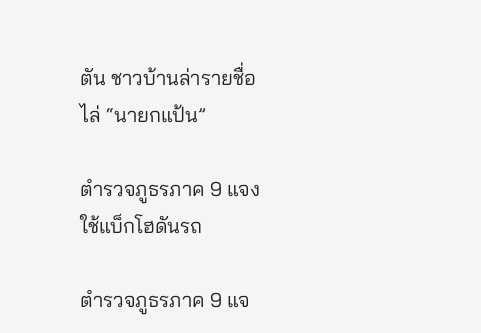ตัน ชาวบ้านล่ารายชื่อไล่ “นายกแป้น”

ตำรวจภูธรภาค 9 แจงใช้แบ็กโฮดันรถ

ตำรวจภูธรภาค 9 แจ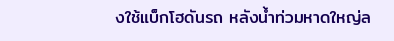งใช้แบ็กโฮดันรถ หลังน้ำท่วมหาดใหญ่ล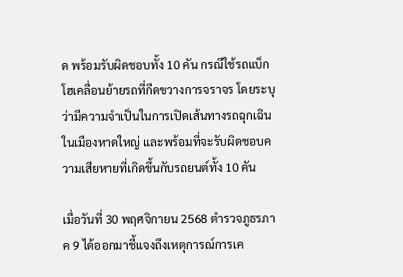ด พร้อมรับผิดชอบทั้ง 10 คัน กรณีใช้รถแบ็กโฮเคลื่อนย้ายรถที่กีดขวางการจราจร โดยระบุว่ามีความจำเป็นในการเปิดเส้นทางรถฉุกเฉินในเมืองหาดใหญ่ และพร้อมที่จะรับผิดชอบความเสียหายที่เกิดขึ้นกับรถยนต์ทั้ง 10 คัน

เมื่อวันที่ 30 พฤศจิกายน 2568 ตำรวจภูธรภาค 9 ได้ออกมาชี้แจงถึงเหตุการณ์การเค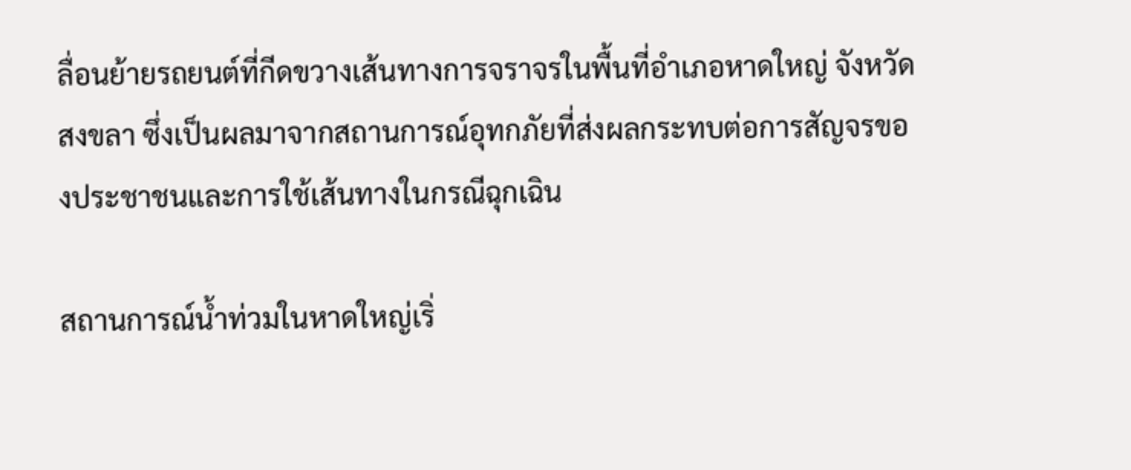ลื่อนย้ายรถยนต์ที่กีดขวางเส้นทางการจราจรในพื้นที่อำเภอหาดใหญ่ จังหวัดสงขลา ซึ่งเป็นผลมาจากสถานการณ์อุทกภัยที่ส่งผลกระทบต่อการสัญจรของประชาชนและการใช้เส้นทางในกรณีฉุกเฉิน

สถานการณ์น้ำท่วมในหาดใหญ่เริ่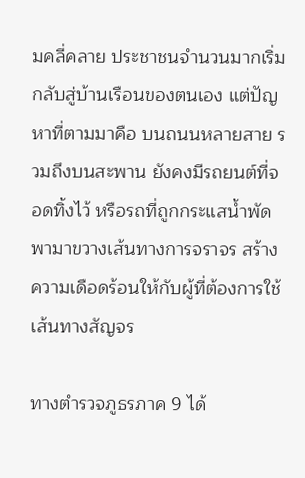มคลี่คลาย ประชาชนจำนวนมากเริ่มกลับสู่บ้านเรือนของตนเอง แต่ปัญหาที่ตามมาคือ บนถนนหลายสาย รวมถึงบนสะพาน ยังคงมีรถยนต์ที่จอดทิ้งไว้ หรือรถที่ถูกกระแสน้ำพัดพามาขวางเส้นทางการจราจร สร้างความเดือดร้อนให้กับผู้ที่ต้องการใช้เส้นทางสัญจร

ทางตำรวจภูธรภาค 9 ได้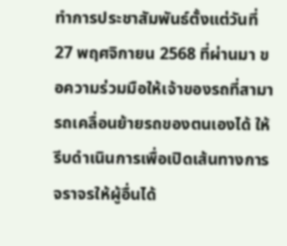ทำการประชาสัมพันธ์ตั้งแต่วันที่ 27 พฤศจิกายน 2568 ที่ผ่านมา ขอความร่วมมือให้เจ้าของรถที่สามารถเคลื่อนย้ายรถของตนเองได้ ให้รีบดำเนินการเพื่อเปิดเส้นทางการจราจรให้ผู้อื่นได้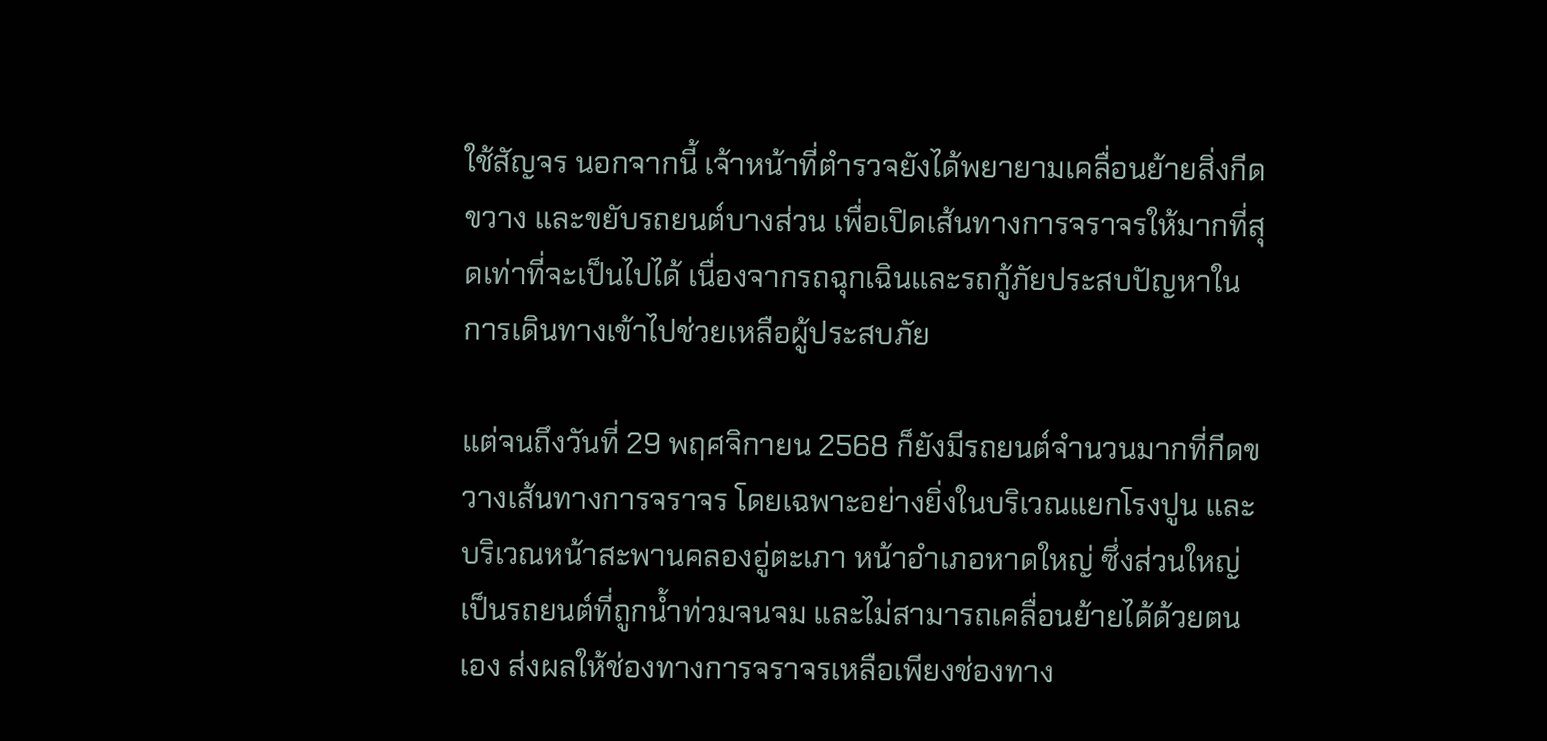ใช้สัญจร นอกจากนี้ เจ้าหน้าที่ตำรวจยังได้พยายามเคลื่อนย้ายสิ่งกีดขวาง และขยับรถยนต์บางส่วน เพื่อเปิดเส้นทางการจราจรให้มากที่สุดเท่าที่จะเป็นไปได้ เนื่องจากรถฉุกเฉินและรถกู้ภัยประสบปัญหาในการเดินทางเข้าไปช่วยเหลือผู้ประสบภัย

แต่จนถึงวันที่ 29 พฤศจิกายน 2568 ก็ยังมีรถยนต์จำนวนมากที่กีดขวางเส้นทางการจราจร โดยเฉพาะอย่างยิ่งในบริเวณแยกโรงปูน และบริเวณหน้าสะพานคลองอู่ตะเภา หน้าอำเภอหาดใหญ่ ซึ่งส่วนใหญ่เป็นรถยนต์ที่ถูกน้ำท่วมจนจม และไม่สามารถเคลื่อนย้ายได้ด้วยตนเอง ส่งผลให้ช่องทางการจราจรเหลือเพียงช่องทาง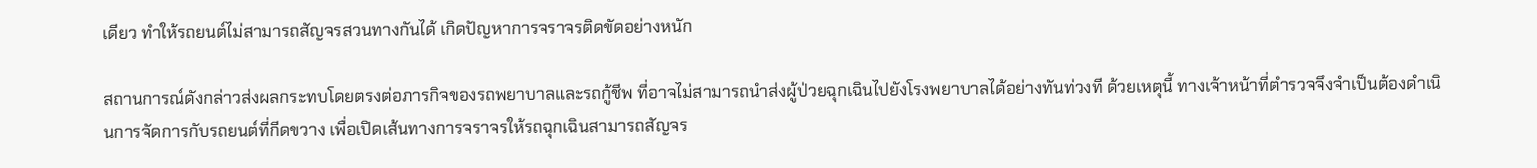เดียว ทำให้รถยนต์ไม่สามารถสัญจรสวนทางกันได้ เกิดปัญหาการจราจรติดขัดอย่างหนัก

สถานการณ์ดังกล่าวส่งผลกระทบโดยตรงต่อภารกิจของรถพยาบาลและรถกู้ชีพ ที่อาจไม่สามารถนำส่งผู้ป่วยฉุกเฉินไปยังโรงพยาบาลได้อย่างทันท่วงที ด้วยเหตุนี้ ทางเจ้าหน้าที่ตำรวจจึงจำเป็นต้องดำเนินการจัดการกับรถยนต์ที่กีดขวาง เพื่อเปิดเส้นทางการจราจรให้รถฉุกเฉินสามารถสัญจร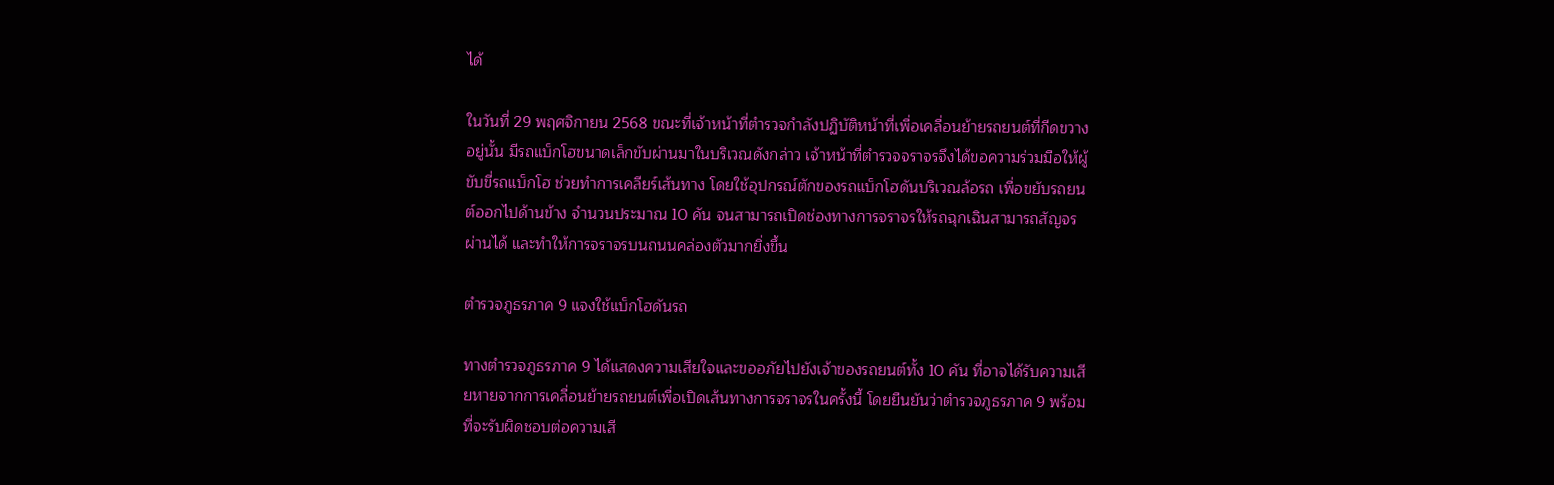ได้

ในวันที่ 29 พฤศจิกายน 2568 ขณะที่เจ้าหน้าที่ตำรวจกำลังปฏิบัติหน้าที่เพื่อเคลื่อนย้ายรถยนต์ที่กีดขวางอยู่นั้น มีรถแบ็กโฮขนาดเล็กขับผ่านมาในบริเวณดังกล่าว เจ้าหน้าที่ตำรวจจราจรจึงได้ขอความร่วมมือให้ผู้ขับขี่รถแบ็กโฮ ช่วยทำการเคลียร์เส้นทาง โดยใช้อุปกรณ์ตักของรถแบ็กโฮดันบริเวณล้อรถ เพื่อขยับรถยนต์ออกไปด้านข้าง จำนวนประมาณ 10 คัน จนสามารถเปิดช่องทางการจราจรให้รถฉุกเฉินสามารถสัญจรผ่านได้ และทำให้การจราจรบนถนนคล่องตัวมากยิ่งขึ้น

ตำรวจภูธรภาค 9 แจงใช้แบ็กโฮดันรถ

ทางตำรวจภูธรภาค 9 ได้แสดงความเสียใจและขออภัยไปยังเจ้าของรถยนต์ทั้ง 10 คัน ที่อาจได้รับความเสียหายจากการเคลื่อนย้ายรถยนต์เพื่อเปิดเส้นทางการจราจรในครั้งนี้ โดยยืนยันว่าตำรวจภูธรภาค 9 พร้อมที่จะรับผิดชอบต่อความเสี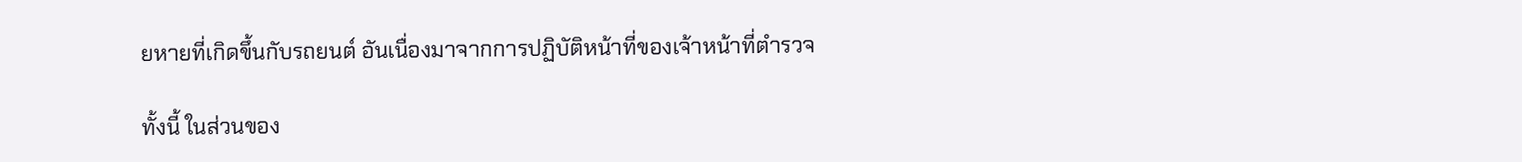ยหายที่เกิดขึ้นกับรถยนต์ อันเนื่องมาจากการปฏิบัติหน้าที่ของเจ้าหน้าที่ตำรวจ

ทั้งนี้ ในส่วนของ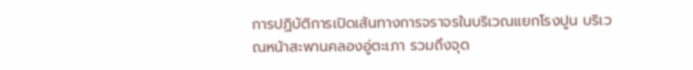การปฏิบัติการเปิดเส้นทางการจราจรในบริเวณแยกโรงปูน บริเวณหน้าสะพานคลองอู่ตะเภา รวมถึงจุด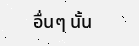อื่นๆ นั้น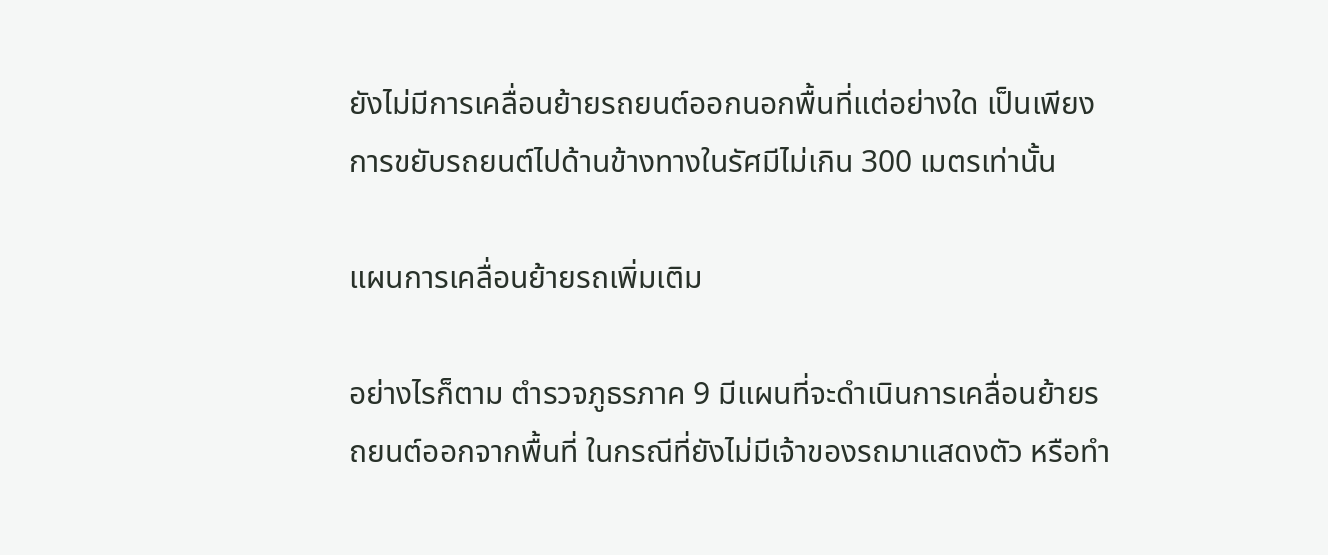ยังไม่มีการเคลื่อนย้ายรถยนต์ออกนอกพื้นที่แต่อย่างใด เป็นเพียงการขยับรถยนต์ไปด้านข้างทางในรัศมีไม่เกิน 300 เมตรเท่านั้น

แผนการเคลื่อนย้ายรถเพิ่มเติม

อย่างไรก็ตาม ตำรวจภูธรภาค 9 มีแผนที่จะดำเนินการเคลื่อนย้ายรถยนต์ออกจากพื้นที่ ในกรณีที่ยังไม่มีเจ้าของรถมาแสดงตัว หรือทำ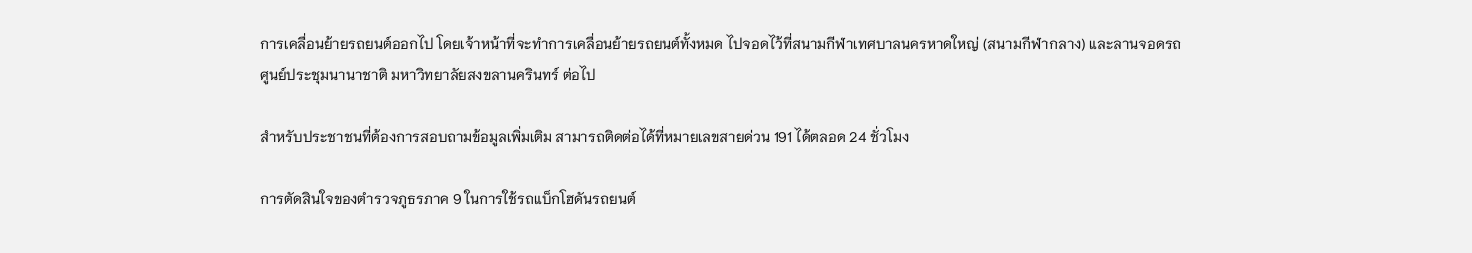การเคลื่อนย้ายรถยนต์ออกไป โดยเจ้าหน้าที่จะทำการเคลื่อนย้ายรถยนต์ทั้งหมด ไปจอดไว้ที่สนามกีฬาเทศบาลนครหาดใหญ่ (สนามกีฬากลาง) และลานจอดรถศูนย์ประชุมนานาชาติ มหาวิทยาลัยสงขลานครินทร์ ต่อไป

สำหรับประชาชนที่ต้องการสอบถามข้อมูลเพิ่มเติม สามารถติดต่อได้ที่หมายเลขสายด่วน 191 ได้ตลอด 24 ชั่วโมง

การตัดสินใจของตำรวจภูธรภาค 9 ในการใช้รถแบ็กโฮดันรถยนต์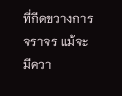ที่กีดขวางการจราจร แม้จะมีควา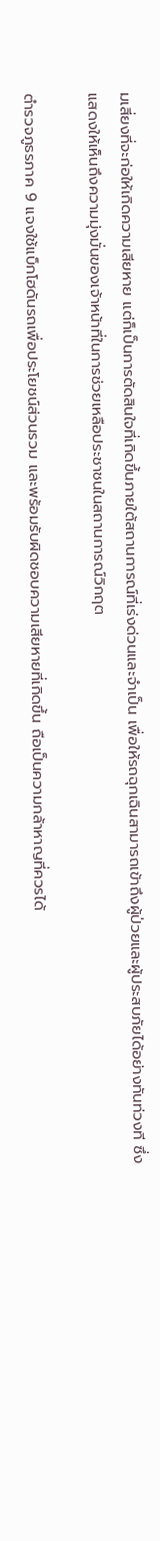มเสี่ยงที่จะก่อให้เกิดความเสียหาย แต่ก็เป็นการตัดสินใจที่เกิดขึ้นภายใต้สถานการณ์ที่เร่งด่วนและจำเป็น เพื่อให้รถฉุกเฉินสามารถเข้าถึงผู้ป่วยและผู้ประสบภัยได้อย่างทันท่วงที ซึ่งแสดงให้เห็นถึงความมุ่งมั่นของเจ้าหน้าที่ในการช่วยเหลือประชาชนในสถานการณ์วิกฤต

ตำรวจภูธรภาค 9 แจงใช้แบ็กโฮดันรถเพื่อประโยชน์ส่วนรวม และพร้อมรับผิดชอบความเสียหายที่เกิดขึ้น ถือเป็นความกล้าหาญที่ควรได้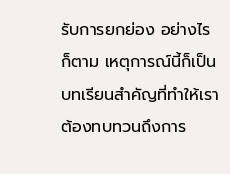รับการยกย่อง อย่างไรก็ตาม เหตุการณ์นี้ก็เป็นบทเรียนสำคัญที่ทำให้เราต้องทบทวนถึงการ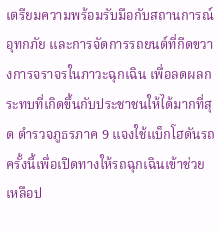เตรียมความพร้อมรับมือกับสถานการณ์อุทกภัย และการจัดการรถยนต์ที่กีดขวางการจราจรในภาวะฉุกเฉิน เพื่อลดผลกระทบที่เกิดขึ้นกับประชาชนให้ได้มากที่สุด ตำรวจภูธรภาค 9 แจงใช้แบ็กโฮดันรถครั้งนี้เพื่อเปิดทางให้รถฉุกเฉินเข้าช่วยเหลือป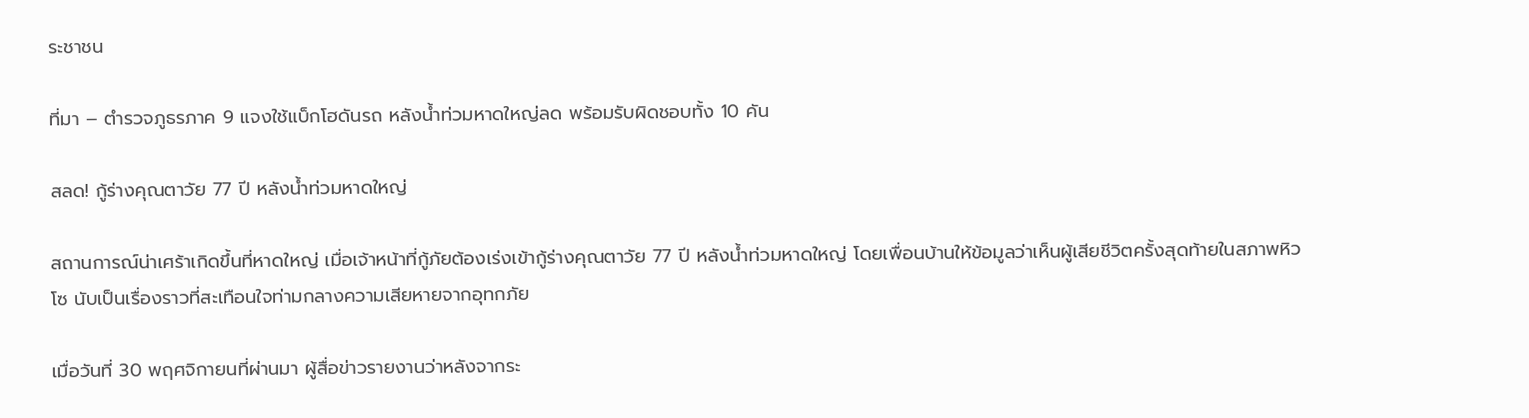ระชาชน

ที่มา – ตำรวจภูธรภาค 9 แจงใช้แบ็กโฮดันรถ หลังน้ำท่วมหาดใหญ่ลด พร้อมรับผิดชอบทั้ง 10 คัน

สลด! กู้ร่างคุณตาวัย 77 ปี หลังน้ำท่วมหาดใหญ่

สถานการณ์น่าเศร้าเกิดขึ้นที่หาดใหญ่ เมื่อเจ้าหน้าที่กู้ภัยต้องเร่งเข้ากู้ร่างคุณตาวัย 77 ปี หลังน้ำท่วมหาดใหญ่ โดยเพื่อนบ้านให้ข้อมูลว่าเห็นผู้เสียชีวิตครั้งสุดท้ายในสภาพหิวโซ นับเป็นเรื่องราวที่สะเทือนใจท่ามกลางความเสียหายจากอุทกภัย

เมื่อวันที่ 30 พฤศจิกายนที่ผ่านมา ผู้สื่อข่าวรายงานว่าหลังจากระ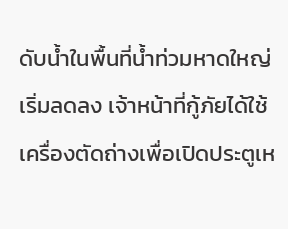ดับน้ำในพื้นที่น้ำท่วมหาดใหญ่เริ่มลดลง เจ้าหน้าที่กู้ภัยได้ใช้เครื่องตัดถ่างเพื่อเปิดประตูเห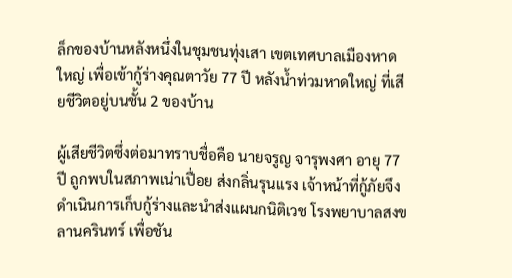ล็กของบ้านหลังหนึ่งในชุมชนทุ่งเสา เขตเทศบาลเมืองหาดใหญ่ เพื่อเข้ากู้ร่างคุณตาวัย 77 ปี หลังน้ำท่วมหาดใหญ่ ที่เสียชีวิตอยู่บนชั้น 2 ของบ้าน

ผู้เสียชีวิตซึ่งต่อมาทราบชื่อคือ นายจรูญ จารุพงศา อายุ 77 ปี ถูกพบในสภาพเน่าเปื่อย ส่งกลิ่นรุนแรง เจ้าหน้าที่กู้ภัยจึงดำเนินการเก็บกู้ร่างและนำส่งแผนกนิติเวช โรงพยาบาลสงขลานครินทร์ เพื่อชัน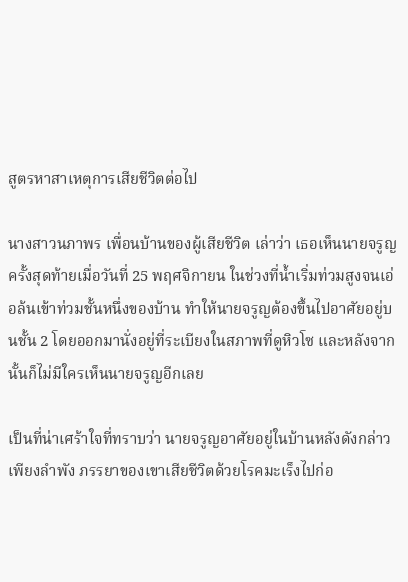สูตรหาสาเหตุการเสียชีวิตต่อไป

นางสาวนภาพร เพื่อนบ้านของผู้เสียชีวิต เล่าว่า เธอเห็นนายจรูญครั้งสุดท้ายเมื่อวันที่ 25 พฤศจิกายน ในช่วงที่น้ำเริ่มท่วมสูงจนเอ่อล้นเข้าท่วมชั้นหนึ่งของบ้าน ทำให้นายจรูญต้องขึ้นไปอาศัยอยู่บนชั้น 2 โดยออกมานั่งอยู่ที่ระเบียงในสภาพที่ดูหิวโซ และหลังจากนั้นก็ไม่มีใครเห็นนายจรูญอีกเลย

เป็นที่น่าเศร้าใจที่ทราบว่า นายจรูญอาศัยอยู่ในบ้านหลังดังกล่าวเพียงลำพัง ภรรยาของเขาเสียชีวิตด้วยโรคมะเร็งไปก่อ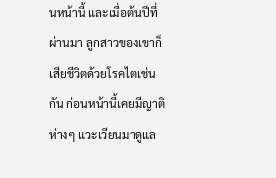นหน้านี้ และเมื่อต้นปีที่ผ่านมา ลูกสาวของเขาก็เสียชีวิตด้วยโรคไตเช่นกัน ก่อนหน้านี้เคยมีญาติห่างๆ แวะเวียนมาดูแล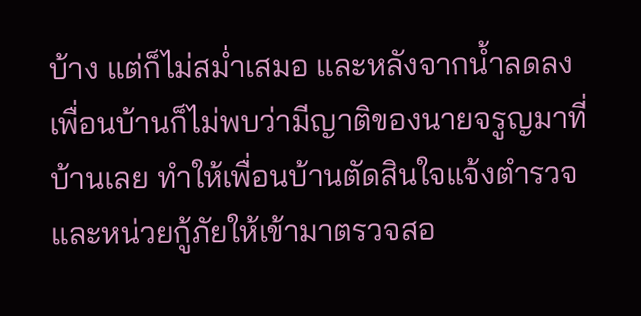บ้าง แต่ก็ไม่สม่ำเสมอ และหลังจากน้ำลดลง เพื่อนบ้านก็ไม่พบว่ามีญาติของนายจรูญมาที่บ้านเลย ทำให้เพื่อนบ้านตัดสินใจแจ้งตำรวจและหน่วยกู้ภัยให้เข้ามาตรวจสอ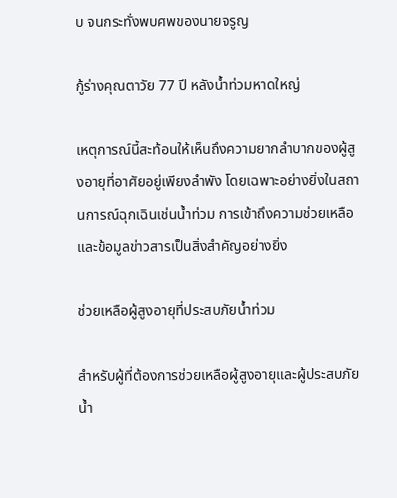บ จนกระทั่งพบศพของนายจรูญ

กู้ร่างคุณตาวัย 77 ปี หลังน้ำท่วมหาดใหญ่

เหตุการณ์นี้สะท้อนให้เห็นถึงความยากลำบากของผู้สูงอายุที่อาศัยอยู่เพียงลำพัง โดยเฉพาะอย่างยิ่งในสถานการณ์ฉุกเฉินเช่นน้ำท่วม การเข้าถึงความช่วยเหลือและข้อมูลข่าวสารเป็นสิ่งสำคัญอย่างยิ่ง

ช่วยเหลือผู้สูงอายุที่ประสบภัยน้ำท่วม

สำหรับผู้ที่ต้องการช่วยเหลือผู้สูงอายุและผู้ประสบภัยน้ำ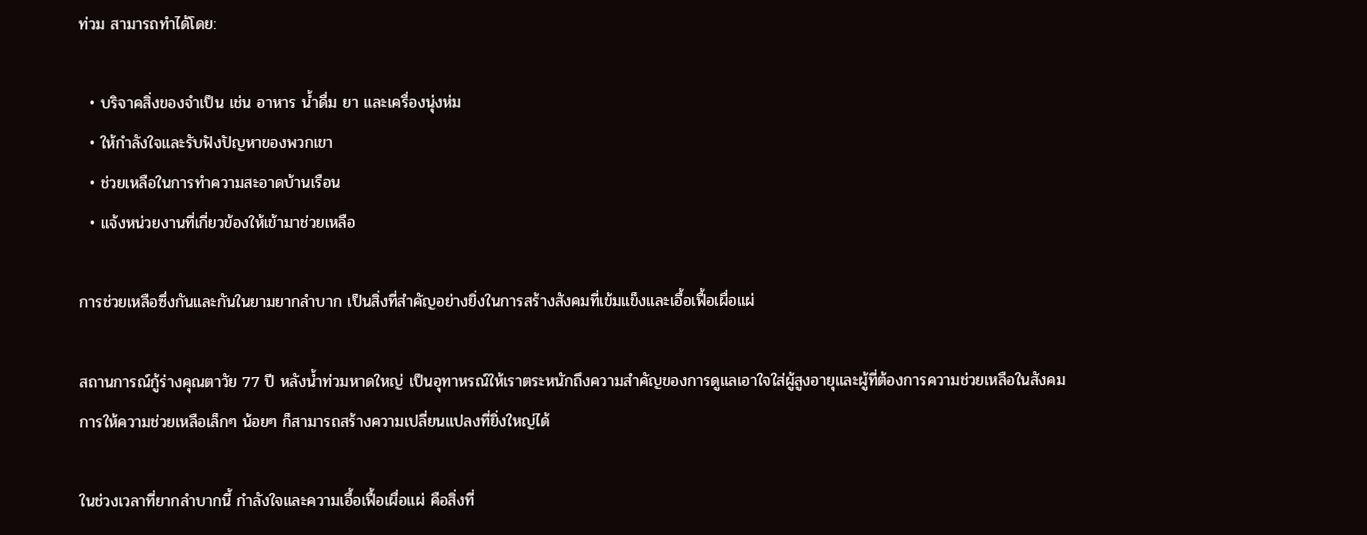ท่วม สามารถทำได้โดย:

  • บริจาคสิ่งของจำเป็น เช่น อาหาร น้ำดื่ม ยา และเครื่องนุ่งห่ม
  • ให้กำลังใจและรับฟังปัญหาของพวกเขา
  • ช่วยเหลือในการทำความสะอาดบ้านเรือน
  • แจ้งหน่วยงานที่เกี่ยวข้องให้เข้ามาช่วยเหลือ

การช่วยเหลือซึ่งกันและกันในยามยากลำบาก เป็นสิ่งที่สำคัญอย่างยิ่งในการสร้างสังคมที่เข้มแข็งและเอื้อเฟื้อเผื่อแผ่

สถานการณ์กู้ร่างคุณตาวัย 77 ปี หลังน้ำท่วมหาดใหญ่ เป็นอุทาหรณ์ให้เราตระหนักถึงความสำคัญของการดูแลเอาใจใส่ผู้สูงอายุและผู้ที่ต้องการความช่วยเหลือในสังคม การให้ความช่วยเหลือเล็กๆ น้อยๆ ก็สามารถสร้างความเปลี่ยนแปลงที่ยิ่งใหญ่ได้

ในช่วงเวลาที่ยากลำบากนี้ กำลังใจและความเอื้อเฟื้อเผื่อแผ่ คือสิ่งที่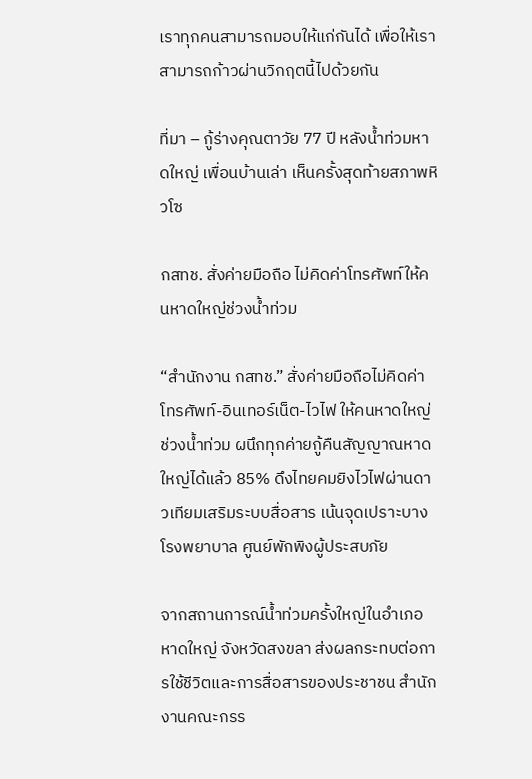เราทุกคนสามารถมอบให้แก่กันได้ เพื่อให้เราสามารถก้าวผ่านวิกฤตนี้ไปด้วยกัน

ที่มา – กู้ร่างคุณตาวัย 77 ปี หลังน้ำท่วมหาดใหญ่ เพื่อนบ้านเล่า เห็นครั้งสุดท้ายสภาพหิวโซ

กสทช. สั่งค่ายมือถือ ไม่คิดค่าโทรศัพท์ให้คนหาดใหญ่ช่วงน้ำท่วม

“สำนักงาน กสทช.” สั่งค่ายมือถือไม่คิดค่าโทรศัพท์-อินเทอร์เน็ต-ไวไฟ ให้คนหาดใหญ่ช่วงน้ำท่วม ผนึกทุกค่ายกู้คืนสัญญาณหาดใหญ่ได้แล้ว 85% ดึงไทยคมยิงไวไฟผ่านดาวเทียมเสริมระบบสื่อสาร เน้นจุดเปราะบางโรงพยาบาล ศูนย์พักพิงผู้ประสบภัย

จากสถานการณ์น้ำท่วมครั้งใหญ่ในอำเภอหาดใหญ่ จังหวัดสงขลา ส่งผลกระทบต่อการใช้ชีวิตและการสื่อสารของประชาชน สำนักงานคณะกรร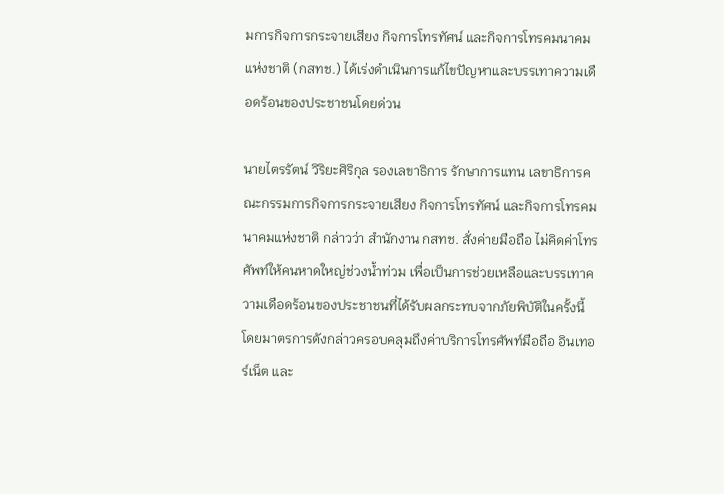มการกิจการกระจายเสียง กิจการโทรทัศน์ และกิจการโทรคมนาคมแห่งชาติ (กสทช.) ได้เร่งดำเนินการแก้ไขปัญหาและบรรเทาความเดือดร้อนของประชาชนโดยด่วน

นายไตรรัตน์ วิริยะศิริกุล รองเลขาธิการ รักษาการแทน เลขาธิการคณะกรรมการกิจการกระจายเสียง กิจการโทรทัศน์ และกิจการโทรคมนาคมแห่งชาติ กล่าวว่า สำนักงาน กสทช. สั่งค่ายมือถือ ไม่คิดค่าโทรศัพท์ให้คนหาดใหญ่ช่วงน้ำท่วม เพื่อเป็นการช่วยเหลือและบรรเทาความเดือดร้อนของประชาชนที่ได้รับผลกระทบจากภัยพิบัติในครั้งนี้ โดยมาตรการดังกล่าวครอบคลุมถึงค่าบริการโทรศัพท์มือถือ อินเทอร์เน็ต และ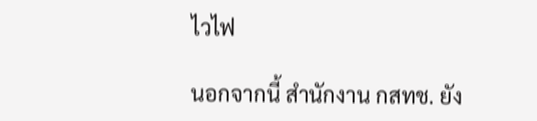ไวไฟ

นอกจากนี้ สำนักงาน กสทช. ยัง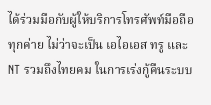ได้ร่วมมือกับผู้ให้บริการโทรศัพท์มือถือทุกค่าย ไม่ว่าจะเป็น เอไอเอส ทรู และ NT รวมถึงไทยคม ในการเร่งกู้คืนระบบ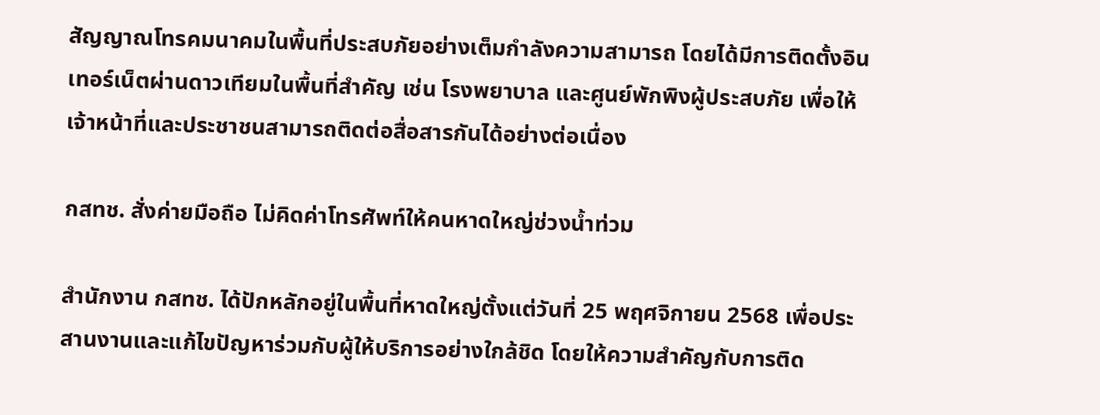สัญญาณโทรคมนาคมในพื้นที่ประสบภัยอย่างเต็มกำลังความสามารถ โดยได้มีการติดตั้งอินเทอร์เน็ตผ่านดาวเทียมในพื้นที่สำคัญ เช่น โรงพยาบาล และศูนย์พักพิงผู้ประสบภัย เพื่อให้เจ้าหน้าที่และประชาชนสามารถติดต่อสื่อสารกันได้อย่างต่อเนื่อง

กสทช. สั่งค่ายมือถือ ไม่คิดค่าโทรศัพท์ให้คนหาดใหญ่ช่วงน้ำท่วม

สำนักงาน กสทช. ได้ปักหลักอยู่ในพื้นที่หาดใหญ่ตั้งแต่วันที่ 25 พฤศจิกายน 2568 เพื่อประสานงานและแก้ไขปัญหาร่วมกับผู้ให้บริการอย่างใกล้ชิด โดยให้ความสำคัญกับการติด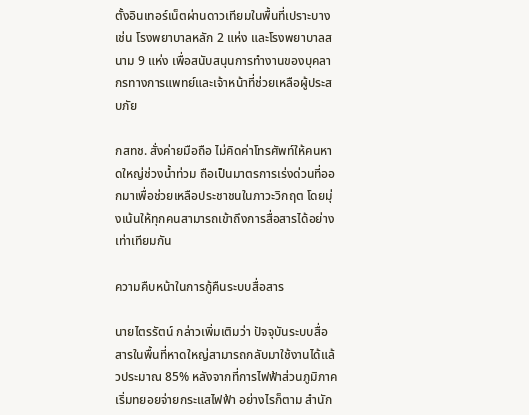ตั้งอินเทอร์เน็ตผ่านดาวเทียมในพื้นที่เปราะบาง เช่น โรงพยาบาลหลัก 2 แห่ง และโรงพยาบาลสนาม 9 แห่ง เพื่อสนับสนุนการทำงานของบุคลากรทางการแพทย์และเจ้าหน้าที่ช่วยเหลือผู้ประสบภัย

กสทช. สั่งค่ายมือถือ ไม่คิดค่าโทรศัพท์ให้คนหาดใหญ่ช่วงน้ำท่วม ถือเป็นมาตรการเร่งด่วนที่ออกมาเพื่อช่วยเหลือประชาชนในภาวะวิกฤต โดยมุ่งเน้นให้ทุกคนสามารถเข้าถึงการสื่อสารได้อย่างเท่าเทียมกัน

ความคืบหน้าในการกู้คืนระบบสื่อสาร

นายไตรรัตน์ กล่าวเพิ่มเติมว่า ปัจจุบันระบบสื่อสารในพื้นที่หาดใหญ่สามารถกลับมาใช้งานได้แล้วประมาณ 85% หลังจากที่การไฟฟ้าส่วนภูมิภาคเริ่มทยอยจ่ายกระแสไฟฟ้า อย่างไรก็ตาม สำนัก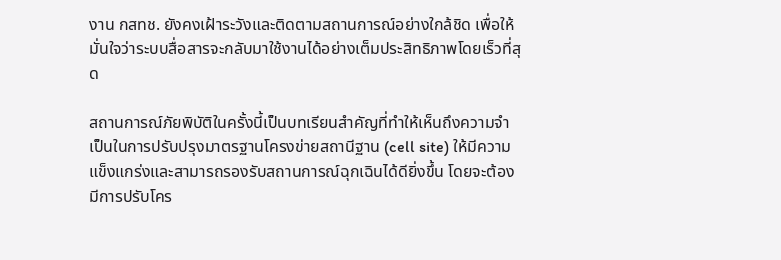งาน กสทช. ยังคงเฝ้าระวังและติดตามสถานการณ์อย่างใกล้ชิด เพื่อให้มั่นใจว่าระบบสื่อสารจะกลับมาใช้งานได้อย่างเต็มประสิทธิภาพโดยเร็วที่สุด

สถานการณ์ภัยพิบัติในครั้งนี้เป็นบทเรียนสำคัญที่ทำให้เห็นถึงความจำเป็นในการปรับปรุงมาตรฐานโครงข่ายสถานีฐาน (cell site) ให้มีความแข็งแกร่งและสามารถรองรับสถานการณ์ฉุกเฉินได้ดียิ่งขึ้น โดยจะต้องมีการปรับโคร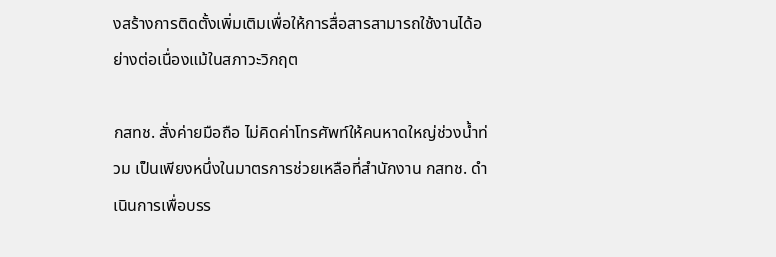งสร้างการติดตั้งเพิ่มเติมเพื่อให้การสื่อสารสามารถใช้งานได้อย่างต่อเนื่องแม้ในสภาวะวิกฤต

กสทช. สั่งค่ายมือถือ ไม่คิดค่าโทรศัพท์ให้คนหาดใหญ่ช่วงน้ำท่วม เป็นเพียงหนึ่งในมาตรการช่วยเหลือที่สำนักงาน กสทช. ดำเนินการเพื่อบรร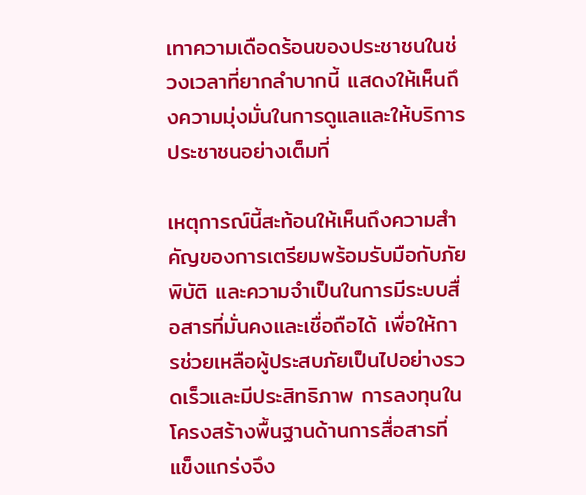เทาความเดือดร้อนของประชาชนในช่วงเวลาที่ยากลำบากนี้ แสดงให้เห็นถึงความมุ่งมั่นในการดูแลและให้บริการประชาชนอย่างเต็มที่

เหตุการณ์นี้สะท้อนให้เห็นถึงความสำคัญของการเตรียมพร้อมรับมือกับภัยพิบัติ และความจำเป็นในการมีระบบสื่อสารที่มั่นคงและเชื่อถือได้ เพื่อให้การช่วยเหลือผู้ประสบภัยเป็นไปอย่างรวดเร็วและมีประสิทธิภาพ การลงทุนในโครงสร้างพื้นฐานด้านการสื่อสารที่แข็งแกร่งจึง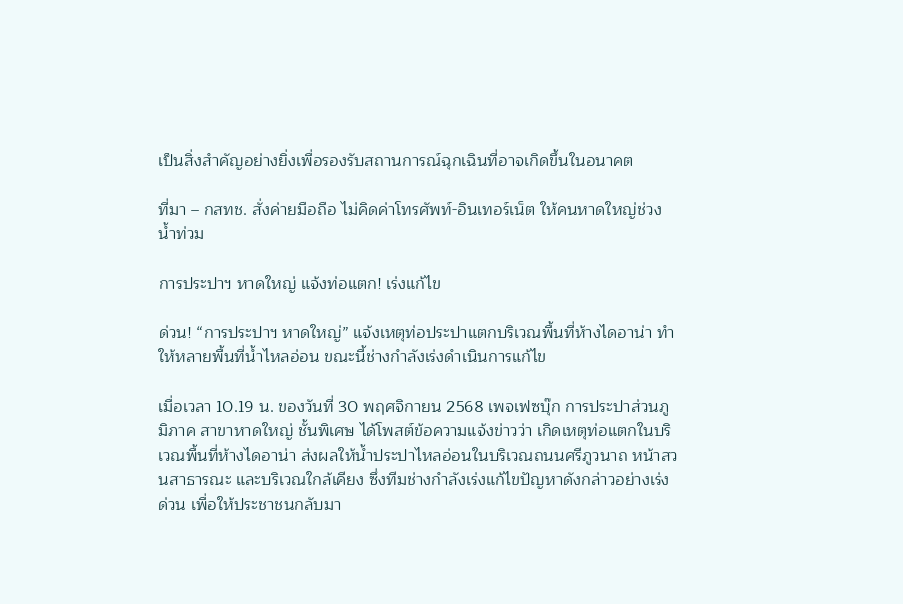เป็นสิ่งสำคัญอย่างยิ่งเพื่อรองรับสถานการณ์ฉุกเฉินที่อาจเกิดขึ้นในอนาคต

ที่มา – กสทช. สั่งค่ายมือถือ ไม่คิดค่าโทรศัพท์-อินเทอร์เน็ต ให้คนหาดใหญ่ช่วงน้ำท่วม

การประปาฯ หาดใหญ่ แจ้งท่อแตก! เร่งแก้ไข

ด่วน! “การประปาฯ หาดใหญ่” แจ้งเหตุท่อประปาแตกบริเวณพื้นที่ห้างไดอาน่า ทำให้หลายพื้นที่น้ำไหลอ่อน ขณะนี้ช่างกำลังเร่งดำเนินการแก้ไข

เมื่อเวลา 10.19 น. ของวันที่ 30 พฤศจิกายน 2568 เพจเฟซบุ๊ก การประปาส่วนภูมิภาค สาขาหาดใหญ่ ชั้นพิเศษ ได้โพสต์ข้อความแจ้งข่าวว่า เกิดเหตุท่อแตกในบริเวณพื้นที่ห้างไดอาน่า ส่งผลให้น้ำประปาไหลอ่อนในบริเวณถนนศรีภูวนาถ หน้าสวนสาธารณะ และบริเวณใกล้เคียง ซึ่งทีมช่างกำลังเร่งแก้ไขปัญหาดังกล่าวอย่างเร่งด่วน เพื่อให้ประชาชนกลับมา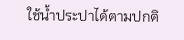ใช้น้ำประปาได้ตามปกติ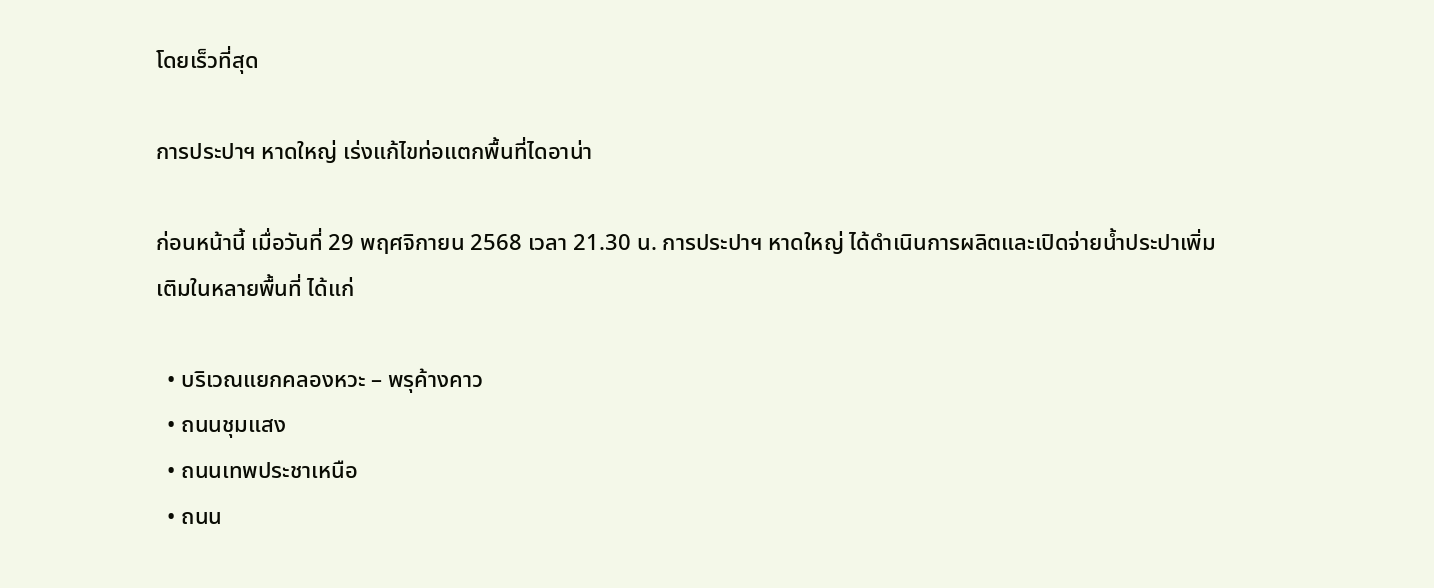โดยเร็วที่สุด

การประปาฯ หาดใหญ่ เร่งแก้ไขท่อแตกพื้นที่ไดอาน่า

ก่อนหน้านี้ เมื่อวันที่ 29 พฤศจิกายน 2568 เวลา 21.30 น. การประปาฯ หาดใหญ่ ได้ดำเนินการผลิตและเปิดจ่ายน้ำประปาเพิ่มเติมในหลายพื้นที่ ได้แก่

  • บริเวณแยกคลองหวะ – พรุค้างคาว
  • ถนนชุมแสง
  • ถนนเทพประชาเหนือ
  • ถนน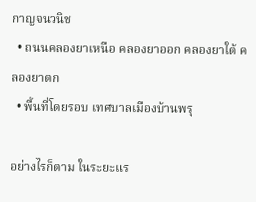กาญจนวนิช
  • ถนนคลองยาเหนือ คลองยาออก คลองยาใต้ คลองยาตก
  • พื้นที่โดยรอบ เทศบาลเมืองบ้านพรุ

อย่างไรก็ตาม ในระยะแร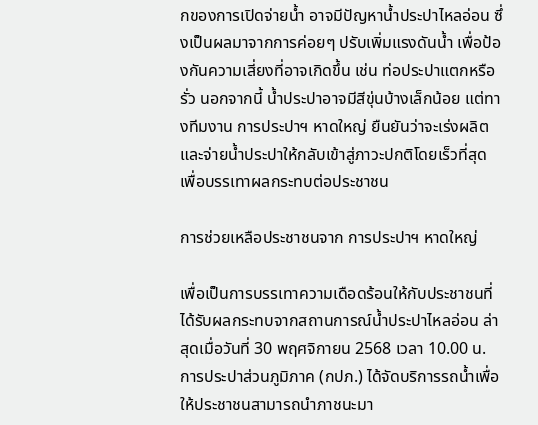กของการเปิดจ่ายน้ำ อาจมีปัญหาน้ำประปาไหลอ่อน ซึ่งเป็นผลมาจากการค่อยๆ ปรับเพิ่มแรงดันน้ำ เพื่อป้องกันความเสี่ยงที่อาจเกิดขึ้น เช่น ท่อประปาแตกหรือรั่ว นอกจากนี้ น้ำประปาอาจมีสีขุ่นบ้างเล็กน้อย แต่ทางทีมงาน การประปาฯ หาดใหญ่ ยืนยันว่าจะเร่งผลิตและจ่ายน้ำประปาให้กลับเข้าสู่ภาวะปกติโดยเร็วที่สุด เพื่อบรรเทาผลกระทบต่อประชาชน

การช่วยเหลือประชาชนจาก การประปาฯ หาดใหญ่

เพื่อเป็นการบรรเทาความเดือดร้อนให้กับประชาชนที่ได้รับผลกระทบจากสถานการณ์น้ำประปาไหลอ่อน ล่าสุดเมื่อวันที่ 30 พฤศจิกายน 2568 เวลา 10.00 น. การประปาส่วนภูมิภาค (กปภ.) ได้จัดบริการรถน้ำเพื่อให้ประชาชนสามารถนำภาชนะมา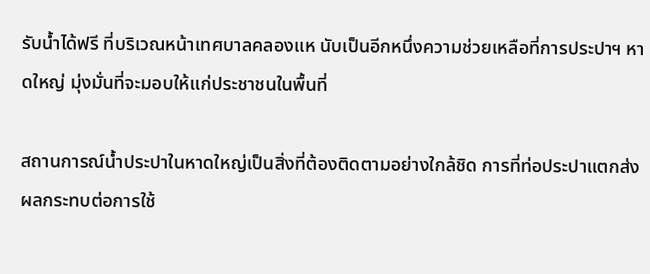รับน้ำได้ฟรี ที่บริเวณหน้าเทศบาลคลองแห นับเป็นอีกหนึ่งความช่วยเหลือที่การประปาฯ หาดใหญ่ มุ่งมั่นที่จะมอบให้แก่ประชาชนในพื้นที่

สถานการณ์น้ำประปาในหาดใหญ่เป็นสิ่งที่ต้องติดตามอย่างใกล้ชิด การที่ท่อประปาแตกส่งผลกระทบต่อการใช้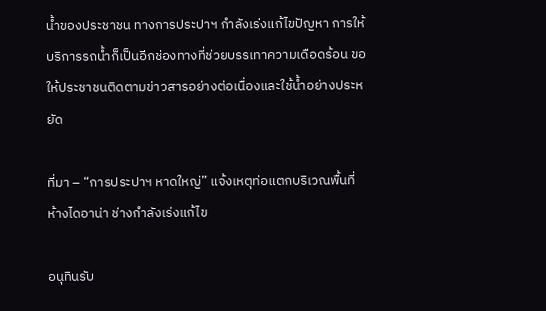น้ำของประชาชน ทางการประปาฯ กำลังเร่งแก้ไขปัญหา การให้บริการรถน้ำก็เป็นอีกช่องทางที่ช่วยบรรเทาความเดือดร้อน ขอให้ประชาชนติดตามข่าวสารอย่างต่อเนื่องและใช้น้ำอย่างประหยัด

ที่มา – “การประปาฯ หาดใหญ่” แจ้งเหตุท่อแตกบริเวณพื้นที่ห้างไดอาน่า ช่างกำลังเร่งแก้ไข

อนุทินรับ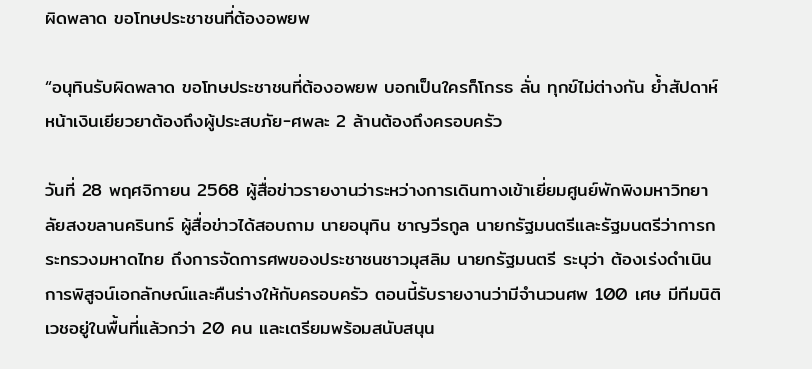ผิดพลาด ขอโทษประชาชนที่ต้องอพยพ

“อนุทินรับผิดพลาด ขอโทษประชาชนที่ต้องอพยพ บอกเป็นใครก็โกรธ ลั่น ทุกข์ไม่ต่างกัน ย้ำสัปดาห์หน้าเงินเยียวยาต้องถึงผู้ประสบภัย-ศพละ 2 ล้านต้องถึงครอบครัว

วันที่ 28 พฤศจิกายน 2568 ผู้สื่อข่าวรายงานว่าระหว่างการเดินทางเข้าเยี่ยมศูนย์พักพิงมหาวิทยาลัยสงขลานครินทร์ ผู้สื่อข่าวได้สอบถาม นายอนุทิน ชาญวีรกูล นายกรัฐมนตรีและรัฐมนตรีว่าการกระทรวงมหาดไทย ถึงการจัดการศพของประชาชนชาวมุสลิม นายกรัฐมนตรี ระบุว่า ต้องเร่งดำเนินการพิสูจน์เอกลักษณ์และคืนร่างให้กับครอบครัว ตอนนี้รับรายงานว่ามีจำนวนศพ 100 เศษ มีทีมนิติเวชอยู่ในพื้นที่แล้วกว่า 20 คน และเตรียมพร้อมสนับสนุน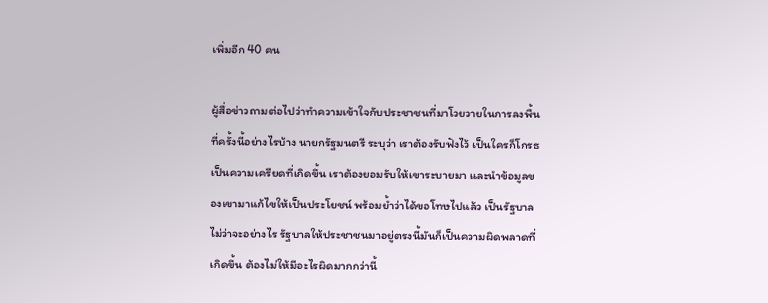เพิ่มอีก 40 คน

ผู้สื่อข่าวถามต่อไปว่าทำความเข้าใจกับประชาชนที่มาโวยวายในการลงพื้นที่ครั้งนี้อย่างไรบ้าง นายกรัฐมนตรี ระบุว่า เราต้องรับฟังไว้ เป็นใครก็โกรธ เป็นความเครียดที่เกิดขึ้น เราต้องยอมรับให้เขาระบายมา และนำข้อมูลของเขามาแก้ไขให้เป็นประโยชน์ พร้อมย้ำว่าได้ขอโทษไปแล้ว เป็นรัฐบาลไม่ว่าจะอย่างไร รัฐบาลให้ประชาชนมาอยู่ตรงนี้มันก็เป็นความผิดพลาดที่เกิดขึ้น ต้องไม่ให้มีอะไรผิดมากกว่านี้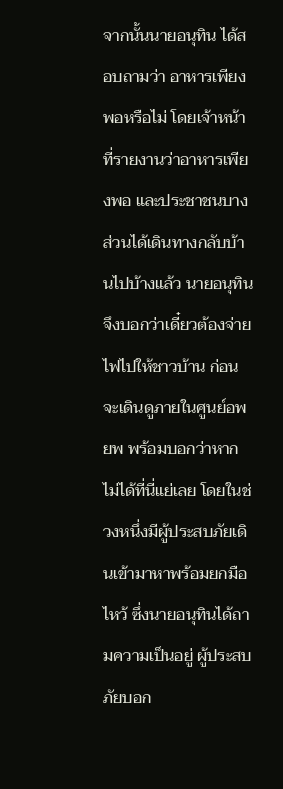จากนั้นนายอนุทิน ได้สอบถามว่า อาหารเพียงพอหรือไม่ โดยเจ้าหน้าที่รายงานว่าอาหารเพียงพอ และประชาชนบางส่วนได้เดินทางกลับบ้านไปบ้างแล้ว นายอนุทิน จึงบอกว่าเดี๋ยวต้องจ่ายไฟไปให้ชาวบ้าน ก่อนจะเดินดูภายในศูนย์อพยพ พร้อมบอกว่าหากไม่ได้ที่นี่แย่เลย โดยในช่วงหนึ่งมีผู้ประสบภัยเดินเข้ามาหาพร้อมยกมือไหว้ ซึ่งนายอนุทินได้ถามความเป็นอยู่ ผู้ประสบภัยบอก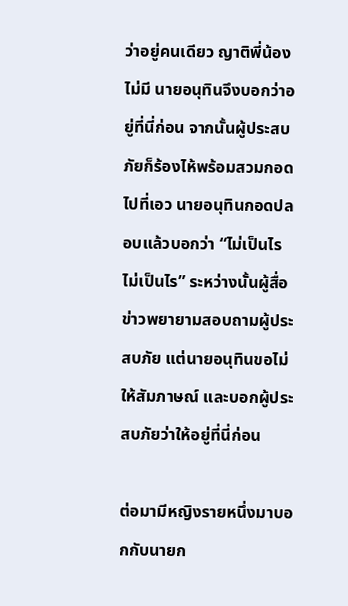ว่าอยู่คนเดียว ญาติพี่น้องไม่มี นายอนุทินจึงบอกว่าอยู่ที่นี่ก่อน จากนั้นผู้ประสบภัยก็ร้องไห้พร้อมสวมกอดไปที่เอว นายอนุทินกอดปลอบแล้วบอกว่า “ไม่เป็นไร ไม่เป็นไร” ระหว่างนั้นผู้สื่อข่าวพยายามสอบถามผู้ประสบภัย แต่นายอนุทินขอไม่ให้สัมภาษณ์ และบอกผู้ประสบภัยว่าให้อยู่ที่นี่ก่อน

ต่อมามีหญิงรายหนึ่งมาบอกกับนายก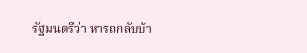รัฐมนตรีว่า หารถกลับบ้า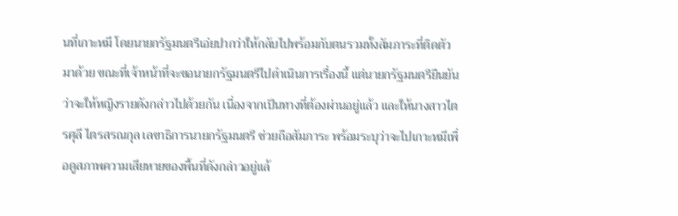นที่เกาะหมี โดยนายกรัฐมนตรีเอ่ยปากว่าให้กลับไปพร้อมกับตนรวมทั้งสัมภาระที่ติดตัวมาด้วย ขณะที่เจ้าหน้าที่จะขอนายกรัฐมนตรีไปดำเนินการเรื่องนี้ แต่นายกรัฐมนตรียืนยันว่าจะให้หญิงรายดังกล่าวไปด้วยกัน เนื่องจากเป็นทางที่ต้องผ่านอยู่แล้ว และให้นางสาวไตรศุลี ไตรสรณกุล เลขาธิการนายกรัฐมนตรี ช่วยถือสัมภาระ พร้อมระบุว่าจะไปเกาะหมีเพื่อดูสภาพความเสียหายของพื้นที่ดังกล่าวอยู่แล้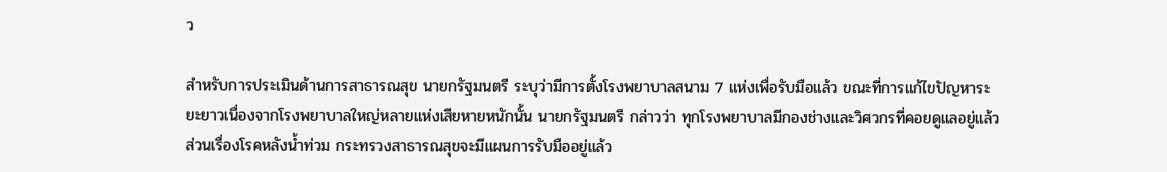ว

สำหรับการประเมินด้านการสาธารณสุข นายกรัฐมนตรี ระบุว่ามีการตั้งโรงพยาบาลสนาม 7 แห่งเพื่อรับมือแล้ว ขณะที่การแก้ไขปัญหาระยะยาวเนื่องจากโรงพยาบาลใหญ่หลายแห่งเสียหายหนักนั้น นายกรัฐมนตรี กล่าวว่า ทุกโรงพยาบาลมีกองช่างและวิศวกรที่คอยดูแลอยู่แล้ว ส่วนเรื่องโรคหลังน้ำท่วม กระทรวงสาธารณสุขจะมีแผนการรับมืออยู่แล้ว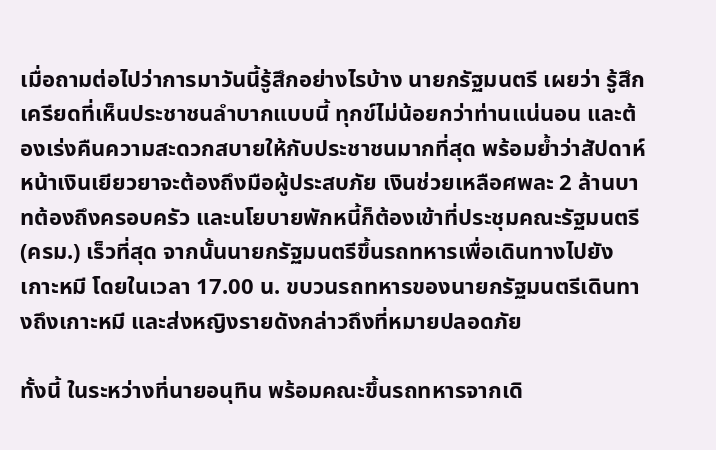เมื่อถามต่อไปว่าการมาวันนี้รู้สึกอย่างไรบ้าง นายกรัฐมนตรี เผยว่า รู้สึกเครียดที่เห็นประชาชนลำบากแบบนี้ ทุกข์ไม่น้อยกว่าท่านแน่นอน และต้องเร่งคืนความสะดวกสบายให้กับประชาชนมากที่สุด พร้อมย้ำว่าสัปดาห์หน้าเงินเยียวยาจะต้องถึงมือผู้ประสบภัย เงินช่วยเหลือศพละ 2 ล้านบาทต้องถึงครอบครัว และนโยบายพักหนี้ก็ต้องเข้าที่ประชุมคณะรัฐมนตรี (ครม.) เร็วที่สุด จากนั้นนายกรัฐมนตรีขึ้นรถทหารเพื่อเดินทางไปยังเกาะหมี โดยในเวลา 17.00 น. ขบวนรถทหารของนายกรัฐมนตรีเดินทางถึงเกาะหมี และส่งหญิงรายดังกล่าวถึงที่หมายปลอดภัย

ทั้งนี้ ในระหว่างที่นายอนุทิน พร้อมคณะขึ้นรถทหารจากเดิ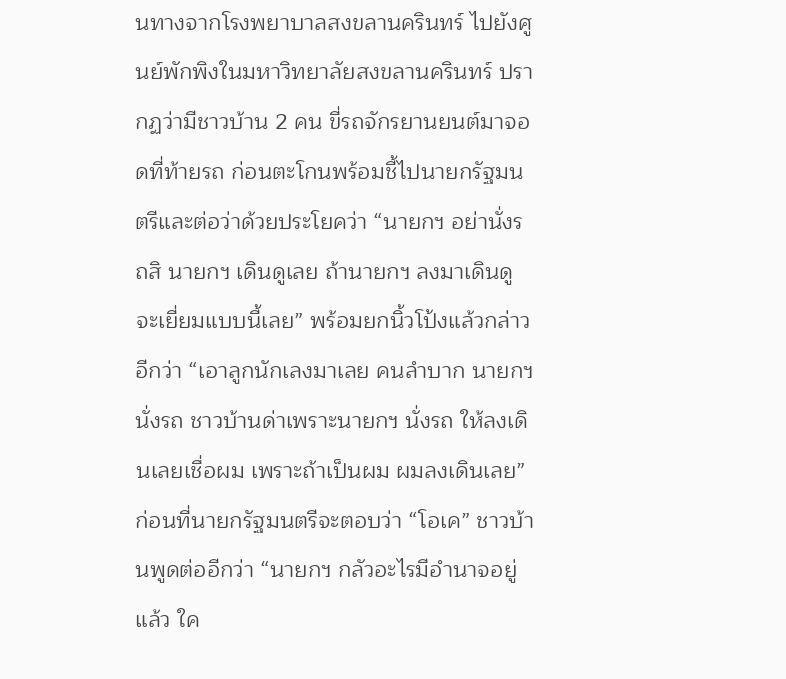นทางจากโรงพยาบาลสงขลานครินทร์ ไปยังศูนย์พักพิงในมหาวิทยาลัยสงขลานครินทร์ ปรากฏว่ามีชาวบ้าน 2 คน ขี่รถจักรยานยนต์มาจอดที่ท้ายรถ ก่อนตะโกนพร้อมชี้ไปนายกรัฐมนตรีและต่อว่าด้วยประโยคว่า “นายกฯ อย่านั่งรถสิ นายกฯ เดินดูเลย ถ้านายกฯ ลงมาเดินดูจะเยี่ยมแบบนี้เลย” พร้อมยกนิ้วโป้งแล้วกล่าวอีกว่า “เอาลูกนักเลงมาเลย คนลำบาก นายกฯ นั่งรถ ชาวบ้านด่าเพราะนายกฯ นั่งรถ ให้ลงเดินเลยเชื่อผม เพราะถ้าเป็นผม ผมลงเดินเลย” ก่อนที่นายกรัฐมนตรีจะตอบว่า “โอเค” ชาวบ้านพูดต่ออีกว่า “นายกฯ กลัวอะไรมีอำนาจอยู่แล้ว ใค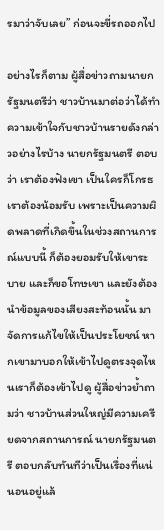รมาว่าจับเลย” ก่อนจะขี่รถออกไป

อย่างไรก็ตาม ผู้สื่อข่าวถามนายกรัฐมนตรีว่า ชาวบ้านมาต่อว่าได้ทำความเข้าใจกับชาวบ้านรายดังกล่าวอย่างไรบ้าง นายกรัฐมนตรี ตอบว่า เราต้องฟังเขา เป็นใครก็โกรธ เราต้องน้อมรับ เพราะเป็นความผิดพลาดที่เกิดขึ้นในช่วงสถานการณ์แบบนี้ ก็ต้องยอมรับให้เขาระบาย และก็ขอโทษเขา และยังต้องนำข้อมูลของเสียงสะท้อนนั้น มาจัดการแก้ไขให้เป็นประโยชน์ หากเขามาบอกให้เข้าไปดูตรงจุดไหนเราก็ต้องเข้าไปดู ผู้สื่อข่าวย้ำถามว่า ชาวบ้านส่วนใหญ่มีความเครียดจากสถานการณ์ นายกรัฐมนตรี ตอบกลับทันทีว่าเป็นเรื่องที่แน่นอนอยู่แล้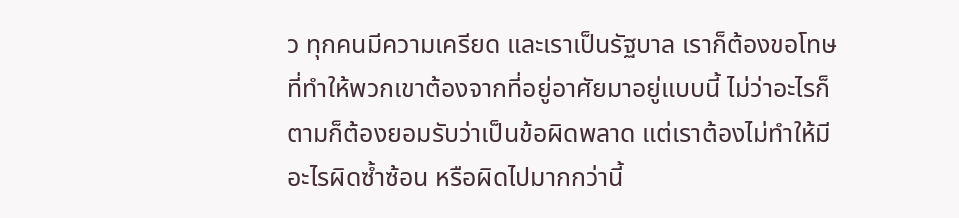ว ทุกคนมีความเครียด และเราเป็นรัฐบาล เราก็ต้องขอโทษที่ทำให้พวกเขาต้องจากที่อยู่อาศัยมาอยู่แบบนี้ ไม่ว่าอะไรก็ตามก็ต้องยอมรับว่าเป็นข้อผิดพลาด แต่เราต้องไม่ทำให้มีอะไรผิดซ้ำซ้อน หรือผิดไปมากกว่านี้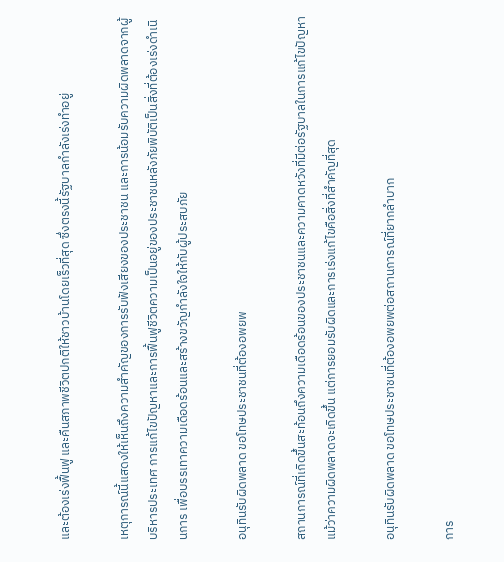และต้องเร่งฟื้นฟู และคืนสภาพชีวิตปกติให้ชาวบ้านโดยเร็วที่สุด ซึ่งตรงนี้รัฐบาลกำลังเร่งทำอยู่

เหตุการณ์นี้แสดงให้เห็นถึงความสำคัญของการรับฟังเสียงของประชาชน และการน้อมรับความผิดพลาดจากผู้บริหารประเทศ การแก้ไขปัญหาและการฟื้นฟูชีวิตความเป็นอยู่ของประชาชนหลังภัยพิบัติเป็นสิ่งที่ต้องเร่งดำเนินการ เพื่อบรรเทาความเดือดร้อนและสร้างขวัญกำลังใจให้กับผู้ประสบภัย

อนุทินรับผิดพลาด ขอโทษประชาชนที่ต้องอพยพ

สถานการณ์ที่เกิดขึ้นสะท้อนถึงความเดือดร้อนของประชาชนและความคาดหวังที่มีต่อรัฐบาลในการแก้ไขปัญหา แม้ว่าความผิดพลาดจะเกิดขึ้น แต่การยอมรับผิดและการเร่งแก้ไขคือสิ่งที่สำคัญที่สุด

อนุทินรับผิดพลาด ขอโทษประชาชนที่ต้องอพยพต่อสถานการณ์ที่ยากลำบาก

การ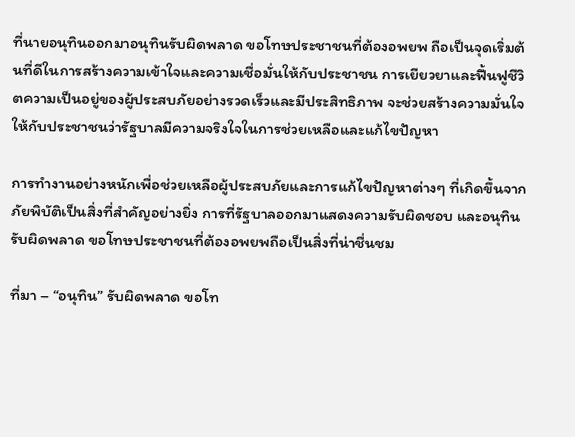ที่นายอนุทินออกมาอนุทินรับผิดพลาด ขอโทษประชาชนที่ต้องอพยพ ถือเป็นจุดเริ่มต้นที่ดีในการสร้างความเข้าใจและความเชื่อมั่นให้กับประชาชน การเยียวยาและฟื้นฟูชีวิตความเป็นอยู่ของผู้ประสบภัยอย่างรวดเร็วและมีประสิทธิภาพ จะช่วยสร้างความมั่นใจให้กับประชาชนว่ารัฐบาลมีความจริงใจในการช่วยเหลือและแก้ไขปัญหา

การทำงานอย่างหนักเพื่อช่วยเหลือผู้ประสบภัยและการแก้ไขปัญหาต่างๆ ที่เกิดขึ้นจากภัยพิบัติเป็นสิ่งที่สำคัญอย่างยิ่ง การที่รัฐบาลออกมาแสดงความรับผิดชอบ และอนุทินรับผิดพลาด ขอโทษประชาชนที่ต้องอพยพถือเป็นสิ่งที่น่าชื่นชม

ที่มา – “อนุทิน” รับผิดพลาด ขอโท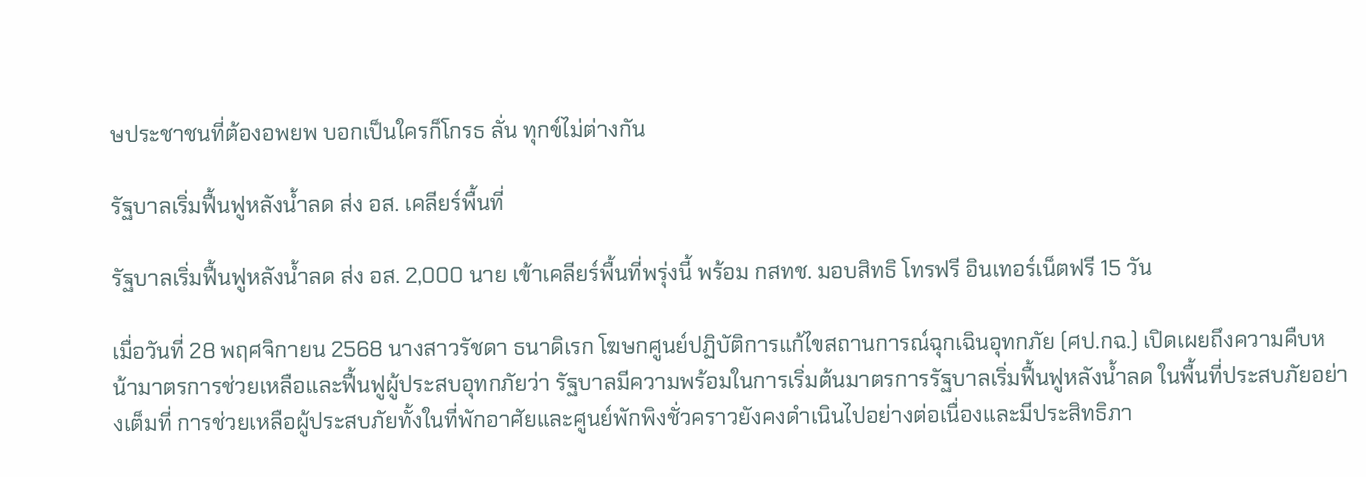ษประชาชนที่ต้องอพยพ บอกเป็นใครก็โกรธ ลั่น ทุกข์ไม่ต่างกัน

รัฐบาลเริ่มฟื้นฟูหลังน้ำลด ส่ง อส. เคลียร์พื้นที่

รัฐบาลเริ่มฟื้นฟูหลังน้ำลด ส่ง อส. 2,000 นาย เข้าเคลียร์พื้นที่พรุ่งนี้ พร้อม กสทช. มอบสิทธิ โทรฟรี อินเทอร์เน็ตฟรี 15 วัน

เมื่อวันที่ 28 พฤศจิกายน 2568 นางสาวรัชดา ธนาดิเรก โฆษกศูนย์ปฏิบัติการแก้ไขสถานการณ์ฉุกเฉินอุทกภัย (ศป.กฉ.) เปิดเผยถึงความคืบหน้ามาตรการช่วยเหลือและฟื้นฟูผู้ประสบอุทกภัยว่า รัฐบาลมีความพร้อมในการเริ่มต้นมาตรการรัฐบาลเริ่มฟื้นฟูหลังน้ำลด ในพื้นที่ประสบภัยอย่างเต็มที่ การช่วยเหลือผู้ประสบภัยทั้งในที่พักอาศัยและศูนย์พักพิงชั่วคราวยังคงดำเนินไปอย่างต่อเนื่องและมีประสิทธิภา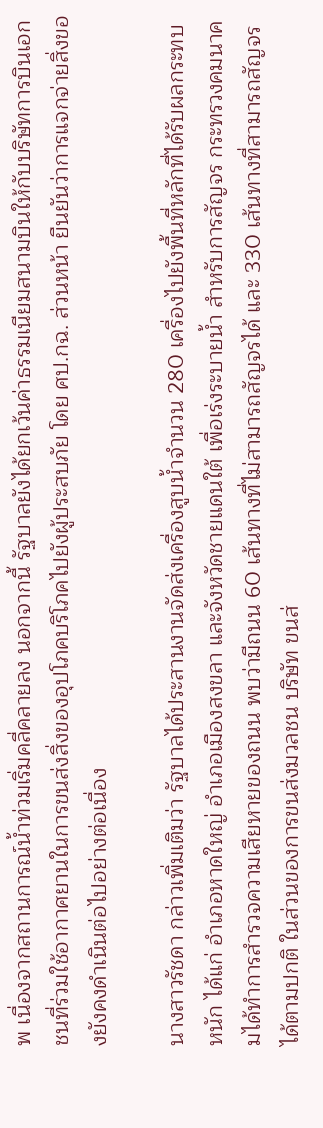พ เนื่องจากสถานการณ์น้ำท่วมเริ่มคลี่คลายลง นอกจากนี้ รัฐบาลยังได้ยกเว้นค่าธรรมเนียมสนามบินให้กับบริษัทการบินเอกชนที่ร่วมใช้อากาศยานในการขนส่งสิ่งของอุปโภคบริโภคไปยังผู้ประสบภัย โดย ศป.กฉ. ส่วนหน้า ยืนยันว่าการแจกจ่ายสิ่งของยังคงดำเนินต่อไปอย่างต่อเนื่อง

นางสาวรัชดา กล่าวเพิ่มเติมว่า รัฐบาลได้ประสานงานจัดส่งเครื่องสูบน้ำจำนวน 280 เครื่องไปยังพื้นที่หลักที่ได้รับผลกระทบหนัก ได้แก่ อำเภอหาดใหญ่ อำเภอเมืองสงขลา และจังหวัดชายแดนใต้ เพื่อเร่งระบายน้ำ สำหรับการสัญจร กระทรวงคมนาคมได้ทำการสำรวจความเสียหายของถนน พบว่ามีถนน 60 เส้นทางที่ไม่สามารถสัญจรได้ และ 330 เส้นทางที่สามารถสัญจรได้ตามปกติ ในส่วนของการขนส่งมวลชน บริษัท ขนส่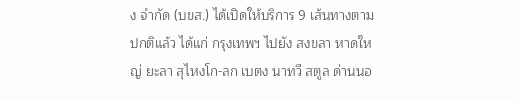ง จำกัด (บขส.) ได้เปิดให้บริการ 9 เส้นทางตามปกติแล้ว ได้แก่ กรุงเทพฯ ไปยัง สงขลา หาดใหญ่ ยะลา สุไหงโก-ลก เบตง นาทวี สตูล ด่านนอ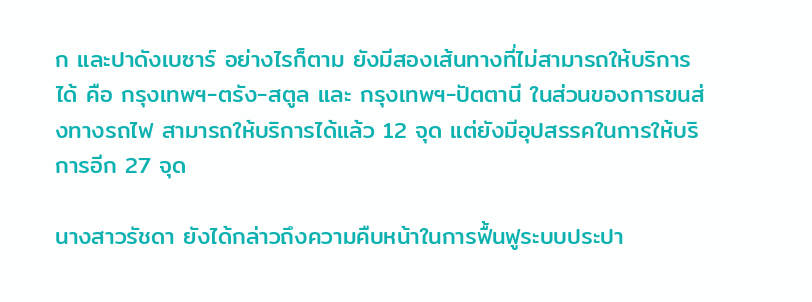ก และปาดังเบซาร์ อย่างไรก็ตาม ยังมีสองเส้นทางที่ไม่สามารถให้บริการได้ คือ กรุงเทพฯ-ตรัง-สตูล และ กรุงเทพฯ-ปัตตานี ในส่วนของการขนส่งทางรถไฟ สามารถให้บริการได้แล้ว 12 จุด แต่ยังมีอุปสรรคในการให้บริการอีก 27 จุด

นางสาวรัชดา ยังได้กล่าวถึงความคืบหน้าในการฟื้นฟูระบบประปา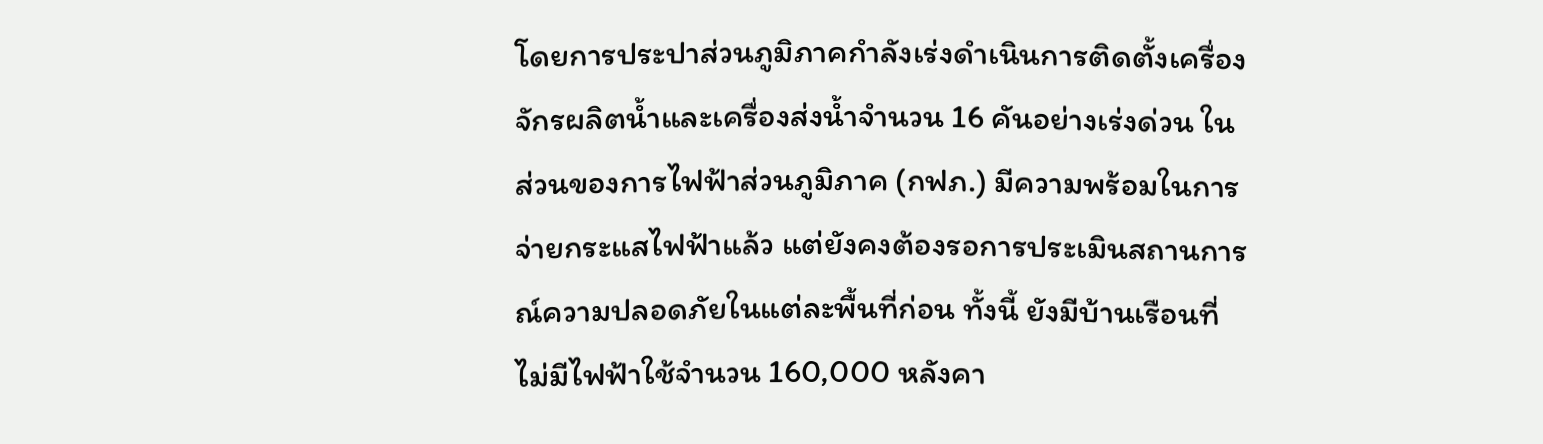โดยการประปาส่วนภูมิภาคกำลังเร่งดำเนินการติดตั้งเครื่องจักรผลิตน้ำและเครื่องส่งน้ำจำนวน 16 คันอย่างเร่งด่วน ในส่วนของการไฟฟ้าส่วนภูมิภาค (กฟภ.) มีความพร้อมในการจ่ายกระแสไฟฟ้าแล้ว แต่ยังคงต้องรอการประเมินสถานการณ์ความปลอดภัยในแต่ละพื้นที่ก่อน ทั้งนี้ ยังมีบ้านเรือนที่ไม่มีไฟฟ้าใช้จำนวน 160,000 หลังคา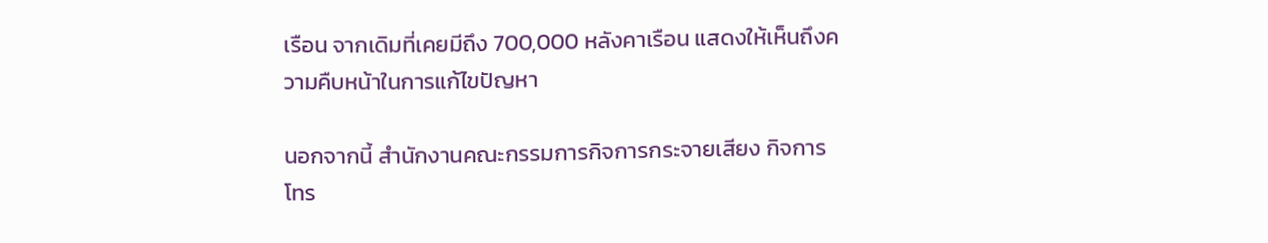เรือน จากเดิมที่เคยมีถึง 700,000 หลังคาเรือน แสดงให้เห็นถึงความคืบหน้าในการแก้ไขปัญหา

นอกจากนี้ สำนักงานคณะกรรมการกิจการกระจายเสียง กิจการโทร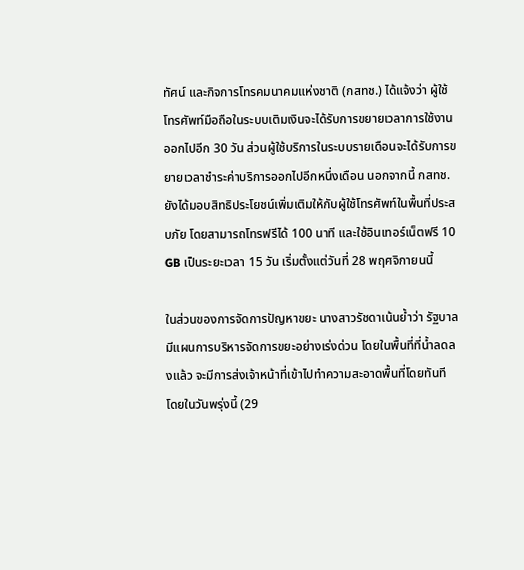ทัศน์ และกิจการโทรคมนาคมแห่งชาติ (กสทช.) ได้แจ้งว่า ผู้ใช้โทรศัพท์มือถือในระบบเติมเงินจะได้รับการขยายเวลาการใช้งานออกไปอีก 30 วัน ส่วนผู้ใช้บริการในระบบรายเดือนจะได้รับการขยายเวลาชำระค่าบริการออกไปอีกหนึ่งเดือน นอกจากนี้ กสทช. ยังได้มอบสิทธิประโยชน์เพิ่มเติมให้กับผู้ใช้โทรศัพท์ในพื้นที่ประสบภัย โดยสามารถโทรฟรีได้ 100 นาที และใช้อินเทอร์เน็ตฟรี 10 GB เป็นระยะเวลา 15 วัน เริ่มตั้งแต่วันที่ 28 พฤศจิกายนนี้

ในส่วนของการจัดการปัญหาขยะ นางสาวรัชดาเน้นย้ำว่า รัฐบาลมีแผนการบริหารจัดการขยะอย่างเร่งด่วน โดยในพื้นที่ที่น้ำลดลงแล้ว จะมีการส่งเจ้าหน้าที่เข้าไปทำความสะอาดพื้นที่โดยทันที โดยในวันพรุ่งนี้ (29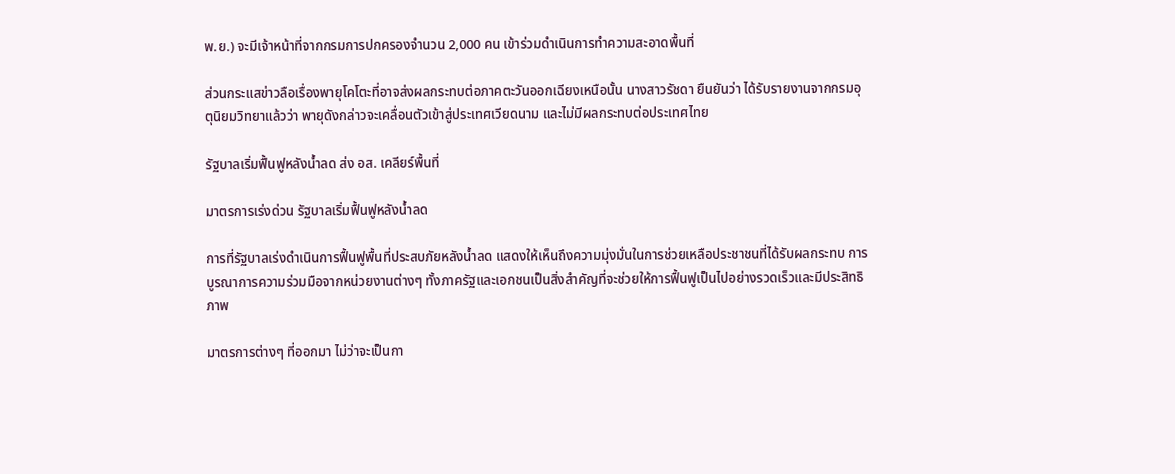พ.ย.) จะมีเจ้าหน้าที่จากกรมการปกครองจำนวน 2,000 คน เข้าร่วมดำเนินการทำความสะอาดพื้นที่

ส่วนกระแสข่าวลือเรื่องพายุโคโตะที่อาจส่งผลกระทบต่อภาคตะวันออกเฉียงเหนือนั้น นางสาวรัชดา ยืนยันว่า ได้รับรายงานจากกรมอุตุนิยมวิทยาแล้วว่า พายุดังกล่าวจะเคลื่อนตัวเข้าสู่ประเทศเวียดนาม และไม่มีผลกระทบต่อประเทศไทย

รัฐบาลเริ่มฟื้นฟูหลังน้ำลด ส่ง อส. เคลียร์พื้นที่

มาตรการเร่งด่วน รัฐบาลเริ่มฟื้นฟูหลังน้ำลด

การที่รัฐบาลเร่งดำเนินการฟื้นฟูพื้นที่ประสบภัยหลังน้ำลด แสดงให้เห็นถึงความมุ่งมั่นในการช่วยเหลือประชาชนที่ได้รับผลกระทบ การบูรณาการความร่วมมือจากหน่วยงานต่างๆ ทั้งภาครัฐและเอกชนเป็นสิ่งสำคัญที่จะช่วยให้การฟื้นฟูเป็นไปอย่างรวดเร็วและมีประสิทธิภาพ

มาตรการต่างๆ ที่ออกมา ไม่ว่าจะเป็นกา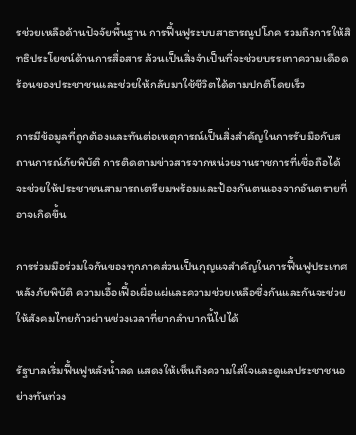รช่วยเหลือด้านปัจจัยพื้นฐาน การฟื้นฟูระบบสาธารณูปโภค รวมถึงการให้สิทธิประโยชน์ด้านการสื่อสาร ล้วนเป็นสิ่งจำเป็นที่จะช่วยบรรเทาความเดือดร้อนของประชาชนและช่วยให้กลับมาใช้ชีวิตได้ตามปกติโดยเร็ว

การมีข้อมูลที่ถูกต้องและทันต่อเหตุการณ์เป็นสิ่งสำคัญในการรับมือกับสถานการณ์ภัยพิบัติ การติดตามข่าวสารจากหน่วยงานราชการที่เชื่อถือได้จะช่วยให้ประชาชนสามารถเตรียมพร้อมและป้องกันตนเองจากอันตรายที่อาจเกิดขึ้น

การร่วมมือร่วมใจกันของทุกภาคส่วนเป็นกุญแจสำคัญในการฟื้นฟูประเทศหลังภัยพิบัติ ความเอื้อเฟื้อเผื่อแผ่และความช่วยเหลือซึ่งกันและกันจะช่วยให้สังคมไทยก้าวผ่านช่วงเวลาที่ยากลำบากนี้ไปได้

รัฐบาลเริ่มฟื้นฟูหลังน้ำลด แสดงให้เห็นถึงความใส่ใจและดูแลประชาชนอย่างทันท่วง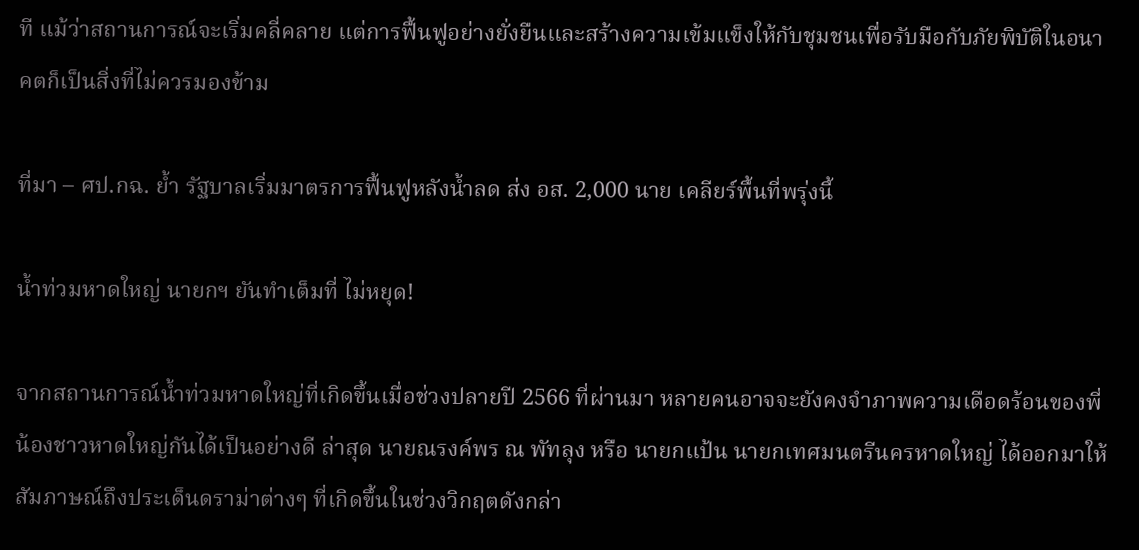ที แม้ว่าสถานการณ์จะเริ่มคลี่คลาย แต่การฟื้นฟูอย่างยั่งยืนและสร้างความเข้มแข็งให้กับชุมชนเพื่อรับมือกับภัยพิบัติในอนาคตก็เป็นสิ่งที่ไม่ควรมองข้าม

ที่มา – ศป.กฉ. ย้ำ รัฐบาลเริ่มมาตรการฟื้นฟูหลังน้ำลด ส่ง อส. 2,000 นาย เคลียร์พื้นที่พรุ่งนี้

น้ำท่วมหาดใหญ่ นายกฯ ยันทำเต็มที่ ไม่หยุด!

จากสถานการณ์น้ำท่วมหาดใหญ่ที่เกิดขึ้นเมื่อช่วงปลายปี 2566 ที่ผ่านมา หลายคนอาจจะยังคงจำภาพความเดือดร้อนของพี่น้องชาวหาดใหญ่กันได้เป็นอย่างดี ล่าสุด นายณรงค์พร ณ พัทลุง หรือ นายกแป้น นายกเทศมนตรีนครหาดใหญ่ ได้ออกมาให้สัมภาษณ์ถึงประเด็นดราม่าต่างๆ ที่เกิดขึ้นในช่วงวิกฤตดังกล่า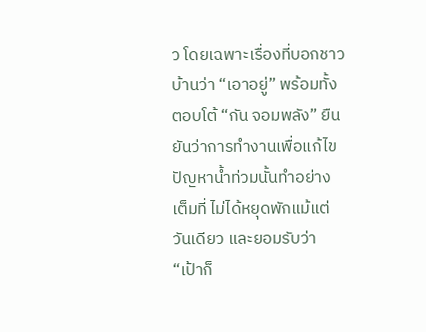ว โดยเฉพาะเรื่องที่บอกชาวบ้านว่า “เอาอยู่” พร้อมทั้งตอบโต้ “กัน จอมพลัง” ยืนยันว่าการทำงานเพื่อแก้ไขปัญหาน้ำท่วมนั้นทำอย่างเต็มที่ ไม่ได้หยุดพักแม้แต่วันเดียว และยอมรับว่า “เป้าก็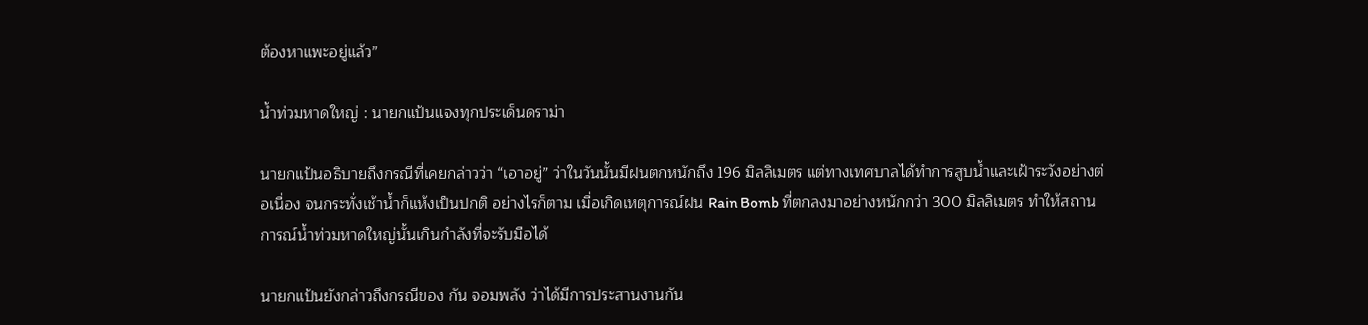ต้องหาแพะอยู่แล้ว”

น้ำท่วมหาดใหญ่ : นายกแป้นแจงทุกประเด็นดราม่า

นายกแป้นอธิบายถึงกรณีที่เคยกล่าวว่า “เอาอยู่” ว่าในวันนั้นมีฝนตกหนักถึง 196 มิลลิเมตร แต่ทางเทศบาลได้ทำการสูบน้ำและเฝ้าระวังอย่างต่อเนื่อง จนกระทั่งเช้าน้ำก็แห้งเป็นปกติ อย่างไรก็ตาม เมื่อเกิดเหตุการณ์ฝน Rain Bomb ที่ตกลงมาอย่างหนักกว่า 300 มิลลิเมตร ทำให้สถานการณ์น้ำท่วมหาดใหญ่นั้นเกินกำลังที่จะรับมือได้

นายกแป้นยังกล่าวถึงกรณีของ กัน จอมพลัง ว่าได้มีการประสานงานกัน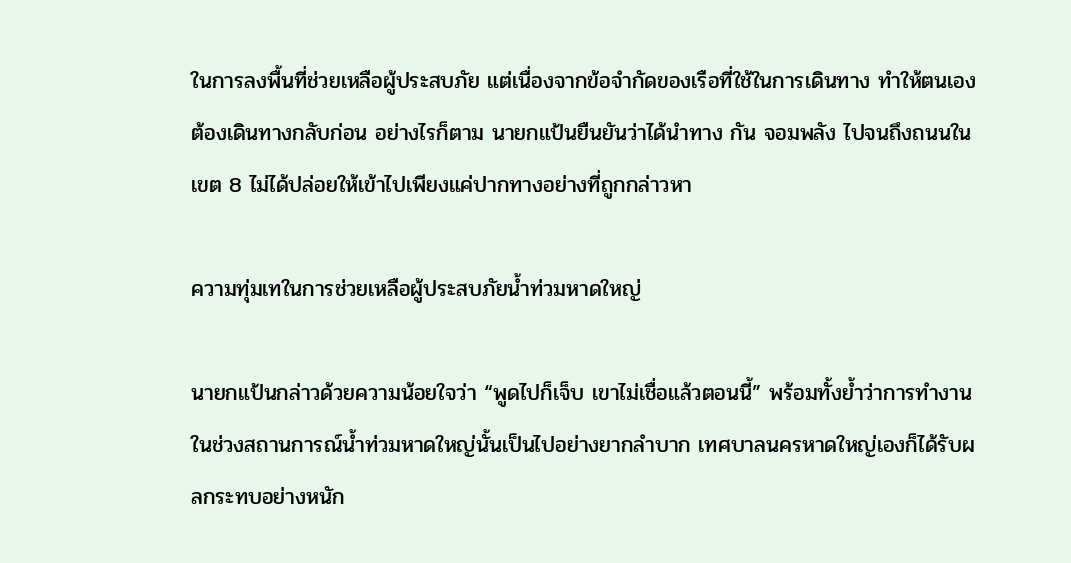ในการลงพื้นที่ช่วยเหลือผู้ประสบภัย แต่เนื่องจากข้อจำกัดของเรือที่ใช้ในการเดินทาง ทำให้ตนเองต้องเดินทางกลับก่อน อย่างไรก็ตาม นายกแป้นยืนยันว่าได้นำทาง กัน จอมพลัง ไปจนถึงถนนในเขต 8 ไม่ได้ปล่อยให้เข้าไปเพียงแค่ปากทางอย่างที่ถูกกล่าวหา

ความทุ่มเทในการช่วยเหลือผู้ประสบภัยน้ำท่วมหาดใหญ่

นายกแป้นกล่าวด้วยความน้อยใจว่า “พูดไปก็เจ็บ เขาไม่เชื่อแล้วตอนนี้” พร้อมทั้งย้ำว่าการทำงานในช่วงสถานการณ์น้ำท่วมหาดใหญ่นั้นเป็นไปอย่างยากลำบาก เทศบาลนครหาดใหญ่เองก็ได้รับผลกระทบอย่างหนัก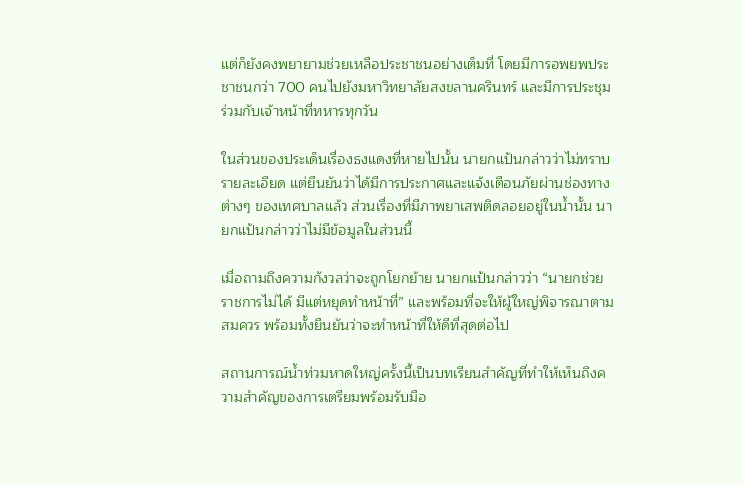แต่ก็ยังคงพยายามช่วยเหลือประชาชนอย่างเต็มที่ โดยมีการอพยพประชาชนกว่า 700 คนไปยังมหาวิทยาลัยสงขลานครินทร์ และมีการประชุมร่วมกับเจ้าหน้าที่ทหารทุกวัน

ในส่วนของประเด็นเรื่องธงแดงที่หายไปนั้น นายกแป้นกล่าวว่าไม่ทราบรายละเอียด แต่ยืนยันว่าได้มีการประกาศและแจ้งเตือนภัยผ่านช่องทางต่างๆ ของเทศบาลแล้ว ส่วนเรื่องที่มีภาพยาเสพติดลอยอยู่ในน้ำนั้น นายกแป้นกล่าวว่าไม่มีข้อมูลในส่วนนี้

เมื่อถามถึงความกังวลว่าจะถูกโยกย้าย นายกแป้นกล่าวว่า “นายกช่วยราชการไม่ได้ มีแต่หยุดทำหน้าที่” และพร้อมที่จะให้ผู้ใหญ่พิจารณาตามสมควร พร้อมทั้งยืนยันว่าจะทำหน้าที่ให้ดีที่สุดต่อไป

สถานการณ์น้ำท่วมหาดใหญ่ครั้งนี้เป็นบทเรียนสำคัญที่ทำให้เห็นถึงความสำคัญของการเตรียมพร้อมรับมือ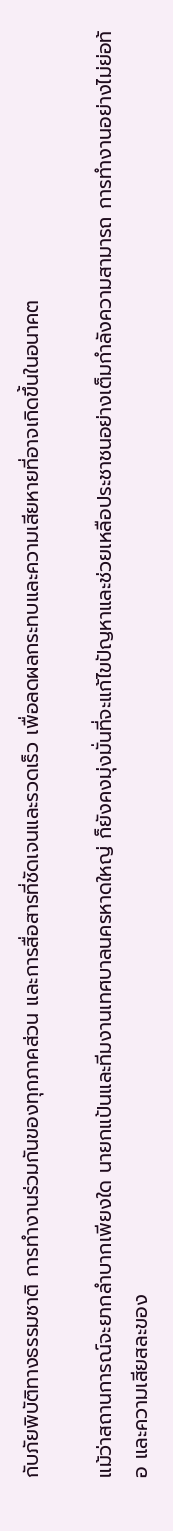กับภัยพิบัติทางธรรมชาติ การทำงานร่วมกันของทุกภาคส่วน และการสื่อสารที่ชัดเจนและรวดเร็ว เพื่อลดผลกระทบและความเสียหายที่อาจเกิดขึ้นในอนาคต

แม้ว่าสถานการณ์จะยากลำบากเพียงใด นายกแป้นและทีมงานเทศบาลนครหาดใหญ่ ก็ยังคงมุ่งมั่นที่จะแก้ไขปัญหาและช่วยเหลือประชาชนอย่างเต็มกำลังความสามารถ การทำงานอย่างไม่ย่อท้อ และความเสียสละของ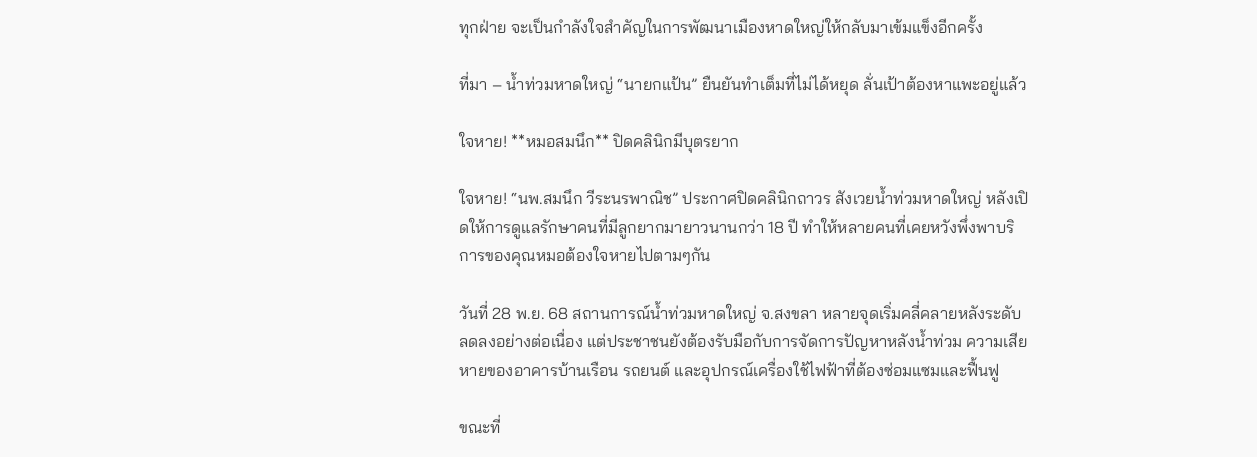ทุกฝ่าย จะเป็นกำลังใจสำคัญในการพัฒนาเมืองหาดใหญ่ให้กลับมาเข้มแข็งอีกครั้ง

ที่มา – น้ำท่วมหาดใหญ่ “นายกแป้น” ยืนยันทำเต็มที่ไม่ได้หยุด ลั่นเป้าต้องหาแพะอยู่แล้ว

ใจหาย! **หมอสมนึก** ปิดคลินิกมีบุตรยาก

ใจหาย! “นพ.สมนึก วีระนรพาณิช” ประกาศปิดคลินิกถาวร สังเวยน้ำท่วมหาดใหญ่ หลังเปิดให้การดูแลรักษาคนที่มีลูกยากมายาวนานกว่า 18 ปี ทำให้หลายคนที่เคยหวังพึ่งพาบริการของคุณหมอต้องใจหายไปตามๆกัน

วันที่ 28 พ.ย. 68 สถานการณ์น้ำท่วมหาดใหญ่ จ.สงขลา หลายจุดเริ่มคลี่คลายหลังระดับลดลงอย่างต่อเนื่อง แต่ประชาชนยังต้องรับมือกับการจัดการปัญหาหลังน้ำท่วม ความเสียหายของอาคารบ้านเรือน รถยนต์ และอุปกรณ์เครื่องใช้ไฟฟ้าที่ต้องซ่อมแซมและฟื้นฟู

ขณะที่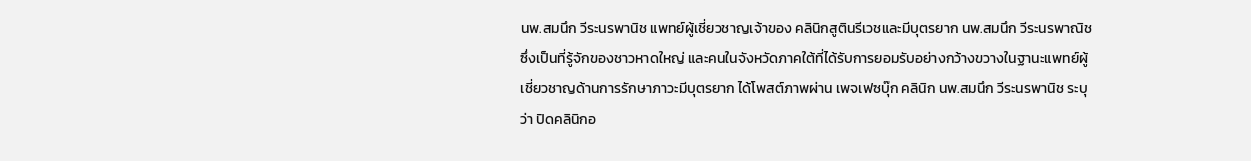นพ.สมนึก วีระนรพานิช แพทย์ผู้เชี่ยวชาญเจ้าของ คลินิกสูตินรีเวชและมีบุตรยาก นพ.สมนึก วีระนรพาณิช ซึ่งเป็นที่รู้จักของชาวหาดใหญ่ และคนในจังหวัดภาคใต้ที่ได้รับการยอมรับอย่างกว้างขวางในฐานะแพทย์ผู้เชี่ยวชาญด้านการรักษาภาวะมีบุตรยาก ได้โพสต์ภาพผ่าน เพจเฟซบุ๊ก คลินิก นพ.สมนึก วีระนรพานิช ระบุว่า ปิดคลินิกอ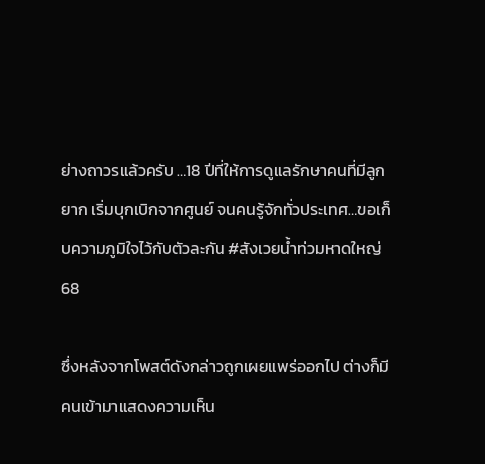ย่างถาวรแล้วครับ …18 ปีที่ให้การดูแลรักษาคนที่มีลูกยาก เริ่มบุกเบิกจากศูนย์ จนคนรู้จักทั่วประเทศ…ขอเก็บความภูมิใจไว้กับตัวละกัน #สังเวยน้ำท่วมหาดใหญ่ 68

ซึ่งหลังจากโพสต์ดังกล่าวถูกเผยแพร่ออกไป ต่างก็มีคนเข้ามาแสดงความเห็น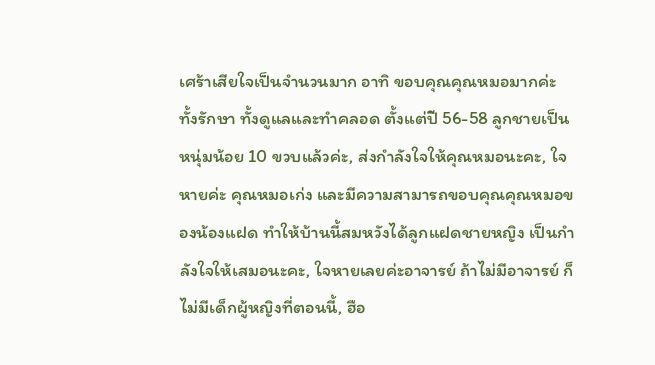เศร้าเสียใจเป็นจำนวนมาก อาทิ ขอบคุณคุณหมอมากค่ะ ทั้งรักษา ทั้งดูแลและทำคลอด ตั้งแต่ปี 56-58 ลูกชายเป็นหนุ่มน้อย 10 ขวบแล้วค่ะ, ส่งกำลังใจให้คุณหมอนะคะ, ใจหายค่ะ คุณหมอเก่ง และมีความสามารถขอบคุณคุณหมอของน้องแฝด ทำให้บ้านนี้สมหวังได้ลูกแฝดชายหญิง เป็นกำลังใจให้เสมอนะคะ, ใจหายเลยค่ะอาจารย์ ถ้าไม่มีอาจารย์ ก็ไม่มีเด็กผู้หญิงที่ตอนนี้, ฮือ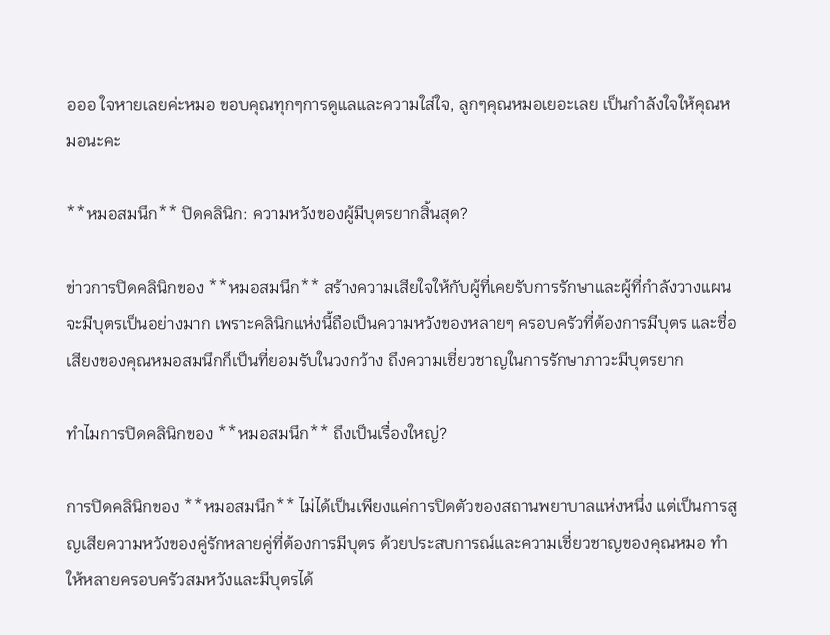อออ ใจหายเลยค่ะหมอ ขอบคุณทุกๆการดูแลและความใส่ใจ, ลูกๆคุณหมอเยอะเลย เป็นกำลังใจให้คุณหมอนะคะ

**หมอสมนึก** ปิดคลินิก: ความหวังของผู้มีบุตรยากสิ้นสุด?

ข่าวการปิดคลินิกของ **หมอสมนึก** สร้างความเสียใจให้กับผู้ที่เคยรับการรักษาและผู้ที่กำลังวางแผนจะมีบุตรเป็นอย่างมาก เพราะคลินิกแห่งนี้ถือเป็นความหวังของหลายๆ ครอบครัวที่ต้องการมีบุตร และชื่อเสียงของคุณหมอสมนึกก็เป็นที่ยอมรับในวงกว้าง ถึงความเชี่ยวชาญในการรักษาภาวะมีบุตรยาก

ทำไมการปิดคลินิกของ **หมอสมนึก** ถึงเป็นเรื่องใหญ่?

การปิดคลินิกของ **หมอสมนึก** ไม่ได้เป็นเพียงแค่การปิดตัวของสถานพยาบาลแห่งหนึ่ง แต่เป็นการสูญเสียความหวังของคู่รักหลายคู่ที่ต้องการมีบุตร ด้วยประสบการณ์และความเชี่ยวชาญของคุณหมอ ทำให้หลายครอบครัวสมหวังและมีบุตรได้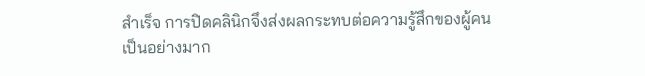สำเร็จ การปิดคลินิกจึงส่งผลกระทบต่อความรู้สึกของผู้คนเป็นอย่างมาก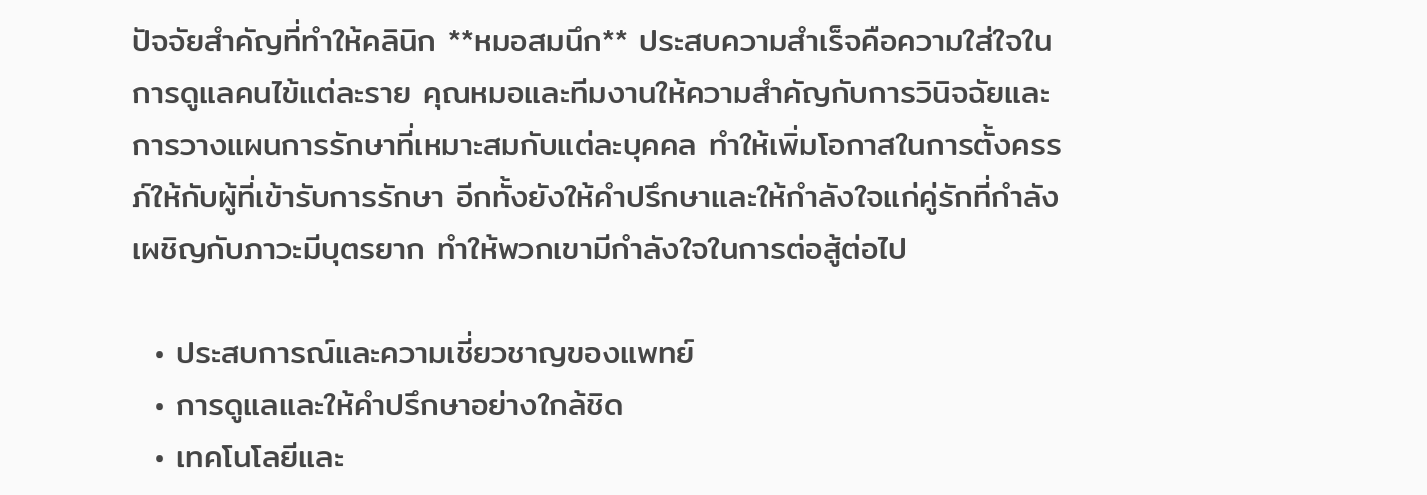ปัจจัยสำคัญที่ทำให้คลินิก **หมอสมนึก** ประสบความสำเร็จคือความใส่ใจในการดูแลคนไข้แต่ละราย คุณหมอและทีมงานให้ความสำคัญกับการวินิจฉัยและการวางแผนการรักษาที่เหมาะสมกับแต่ละบุคคล ทำให้เพิ่มโอกาสในการตั้งครรภ์ให้กับผู้ที่เข้ารับการรักษา อีกทั้งยังให้คำปรึกษาและให้กำลังใจแก่คู่รักที่กำลังเผชิญกับภาวะมีบุตรยาก ทำให้พวกเขามีกำลังใจในการต่อสู้ต่อไป

  • ประสบการณ์และความเชี่ยวชาญของแพทย์
  • การดูแลและให้คำปรึกษาอย่างใกล้ชิด
  • เทคโนโลยีและ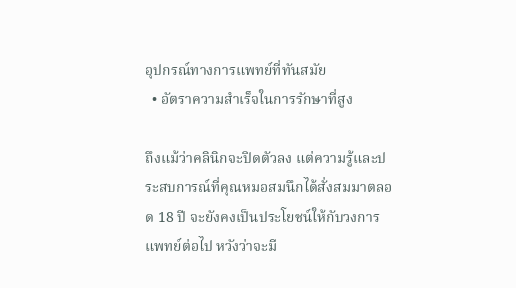อุปกรณ์ทางการแพทย์ที่ทันสมัย
  • อัตราความสำเร็จในการรักษาที่สูง

ถึงแม้ว่าคลินิกจะปิดตัวลง แต่ความรู้และประสบการณ์ที่คุณหมอสมนึกได้สั่งสมมาตลอด 18 ปี จะยังคงเป็นประโยชน์ให้กับวงการแพทย์ต่อไป หวังว่าจะมี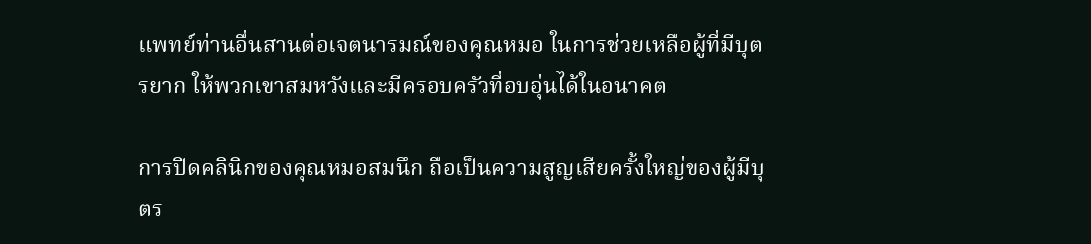แพทย์ท่านอื่นสานต่อเจตนารมณ์ของคุณหมอ ในการช่วยเหลือผู้ที่มีบุตรยาก ให้พวกเขาสมหวังและมีครอบครัวที่อบอุ่นได้ในอนาคต

การปิดคลินิกของคุณหมอสมนึก ถือเป็นความสูญเสียครั้งใหญ่ของผู้มีบุตร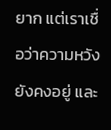ยาก แต่เราเชื่อว่าความหวังยังคงอยู่ และ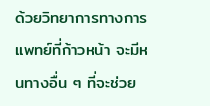ด้วยวิทยาการทางการแพทย์ที่ก้าวหน้า จะมีหนทางอื่น ๆ ที่จะช่วย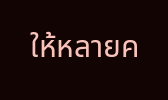ให้หลายค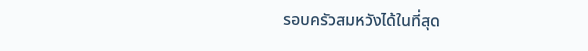รอบครัวสมหวังได้ในที่สุด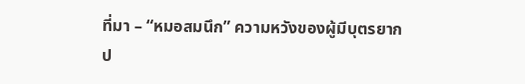ที่มา – “หมอสมนึก” ความหวังของผู้มีบุตรยาก ป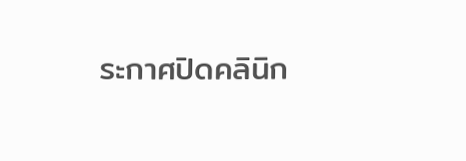ระกาศปิดคลินิก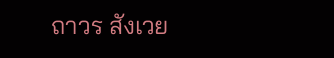ถาวร สังเวย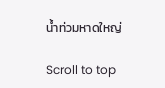น้ำท่วมหาดใหญ่

Scroll to top